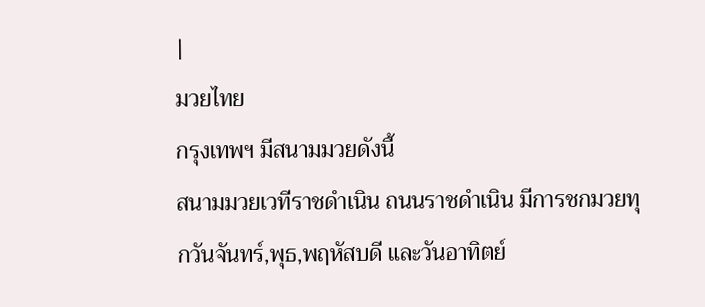|
มวยไทย
กรุงเทพฯ มีสนามมวยดังนี้
สนามมวยเวทีราชดำเนิน ถนนราชดำเนิน มีการชกมวยทุกวันจันทร์,พุธ,พฤหัสบดี และวันอาทิตย์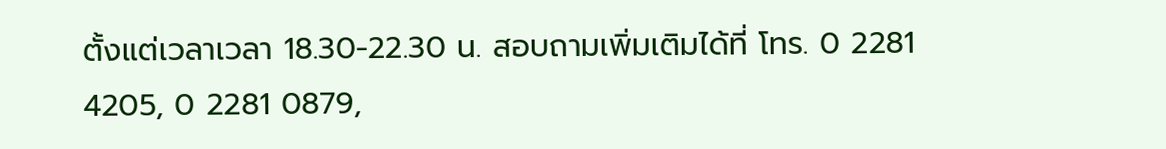ตั้งแต่เวลาเวลา 18.30-22.30 น. สอบถามเพิ่มเติมได้ที่ โทร. 0 2281 4205, 0 2281 0879,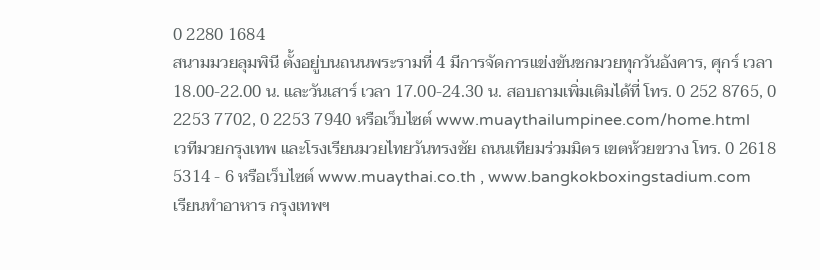0 2280 1684
สนามมวยลุมพินี ตั้งอยู่บนถนนพระรามที่ 4 มีการจัดการแข่งขันชกมวยทุกวันอังคาร, ศุกร์ เวลา 18.00-22.00 น. และวันเสาร์ เวลา 17.00-24.30 น. สอบถามเพิ่มเติมได้ที่ โทร. 0 252 8765, 0 2253 7702, 0 2253 7940 หรือเว็บไซต์ www.muaythailumpinee.com/home.html
เวทีมวยกรุงเทพ และโรงเรียนมวยไทยวันทรงชัย ถนนเทียมร่วมมิตร เขตห้วยขวาง โทร. 0 2618 5314 - 6 หรือเว็บไซต์ www.muaythai.co.th , www.bangkokboxingstadium.com
เรียนทำอาหาร กรุงเทพฯ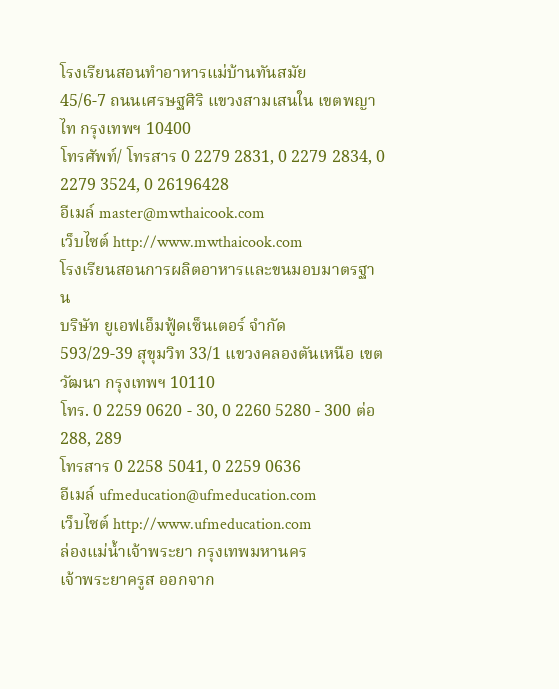โรงเรียนสอนทำอาหารแม่บ้านทันสมัย
45/6-7 ถนนเศรษฐศิริ แขวงสามเสนใน เขตพญาไท กรุงเทพฯ 10400
โทรศัพท์/ โทรสาร 0 2279 2831, 0 2279 2834, 0 2279 3524, 0 26196428
อีเมล์ master@mwthaicook.com
เว็บไซต์ http://www.mwthaicook.com
โรงเรียนสอนการผลิตอาหารและขนมอบมาตรฐาน
บริษัท ยูเอฟเอ็มฟู้ดเซ็นเตอร์ จำกัด
593/29-39 สุขุมวิท 33/1 แขวงคลองตันเหนือ เขตวัฒนา กรุงเทพฯ 10110
โทร. 0 2259 0620 - 30, 0 2260 5280 - 300 ต่อ 288, 289
โทรสาร 0 2258 5041, 0 2259 0636
อีเมล์ ufmeducation@ufmeducation.com
เว็บไซต์ http://www.ufmeducation.com
ล่องแม่น้ำเจ้าพระยา กรุงเทพมหานคร
เจ้าพระยาครูส ออกจาก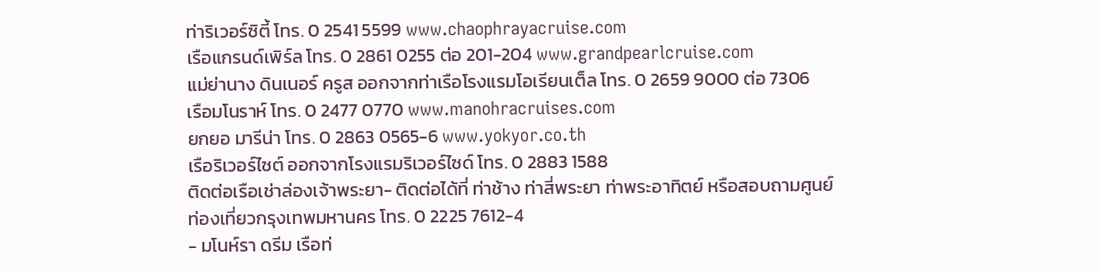ท่าริเวอร์ซิตี้ โทร. 0 2541 5599 www.chaophrayacruise.com
เรือแกรนด์เพิร์ล โทร. 0 2861 0255 ต่อ 201-204 www.grandpearlcruise.com
แม่ย่านาง ดินเนอร์ ครูส ออกจากท่าเรือโรงแรมโอเรียนเต็ล โทร. 0 2659 9000 ต่อ 7306
เรือมโนราห์ โทร. 0 2477 0770 www.manohracruises.com
ยกยอ มารีน่า โทร. 0 2863 0565-6 www.yokyor.co.th
เรือริเวอร์ไซต์ ออกจากโรงแรมริเวอร์ไซด์ โทร. 0 2883 1588
ติดต่อเรือเช่าล่องเจ้าพระยา- ติดต่อได้ที่ ท่าช้าง ท่าสี่พระยา ท่าพระอาทิตย์ หรือสอบถามศูนย์ท่องเที่ยวกรุงเทพมหานคร โทร. 0 2225 7612-4
- มโนห์รา ดรีม เรือท่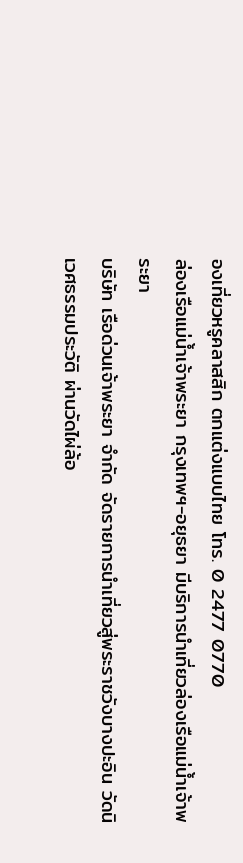องเที่ยวหรูคลาสสิก ตกแต่งแบบไทย โทร. 0 2477 0770
ล่องเรือแม่น้ำเจ้าพระยา กรุงเทพฯ-อยุธยา มีบริการนำเที่ยวล่องเรือแม่น้ำเจ้าพระยา
บริษัท เรือด่วนเจ้าพระยา จำกัด จัดรายการนำเที่ยวสู่พระราชวังบางปะอิน วัดนิเวศธรรมประวัติ ผ่านวัดไผ่ล้อ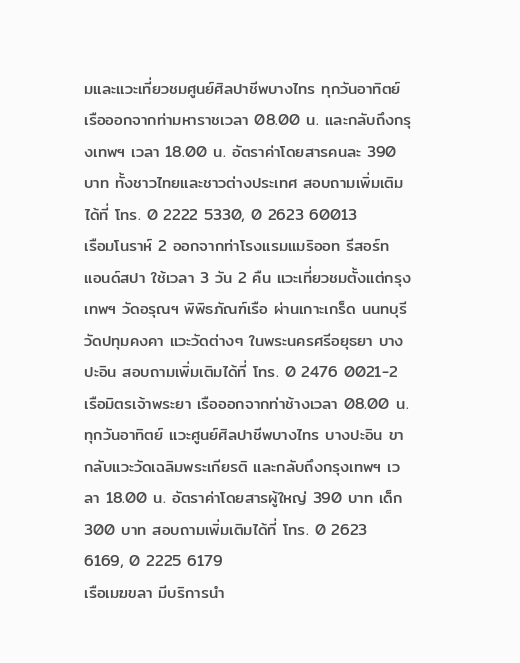มและแวะเที่ยวชมศูนย์ศิลปาชีพบางไทร ทุกวันอาทิตย์ เรือออกจากท่ามหาราชเวลา 08.00 น. และกลับถึงกรุงเทพฯ เวลา 18.00 น. อัตราค่าโดยสารคนละ 390 บาท ทั้งชาวไทยและชาวต่างประเทศ สอบถามเพิ่มเติมได้ที่ โทร. 0 2222 5330, 0 2623 60013
เรือมโนราห์ 2 ออกจากท่าโรงแรมแมริออท รีสอร์ท แอนด์สปา ใช้เวลา 3 วัน 2 คืน แวะเที่ยวชมตั้งแต่กรุงเทพฯ วัดอรุณฯ พิพิธภัณฑ์เรือ ผ่านเกาะเกร็ด นนทบุรี วัดปทุมคงคา แวะวัดต่างๆ ในพระนครศรีอยุธยา บางปะอิน สอบถามเพิ่มเติมได้ที่ โทร. 0 2476 0021-2
เรือมิตรเจ้าพระยา เรือออกจากท่าช้างเวลา 08.00 น. ทุกวันอาทิตย์ แวะศูนย์ศิลปาชีพบางไทร บางปะอิน ขากลับแวะวัดเฉลิมพระเกียรติ และกลับถึงกรุงเทพฯ เวลา 18.00 น. อัตราค่าโดยสารผู้ใหญ่ 390 บาท เด็ก 300 บาท สอบถามเพิ่มเติมได้ที่ โทร. 0 2623 6169, 0 2225 6179
เรือเมฆขลา มีบริการนำ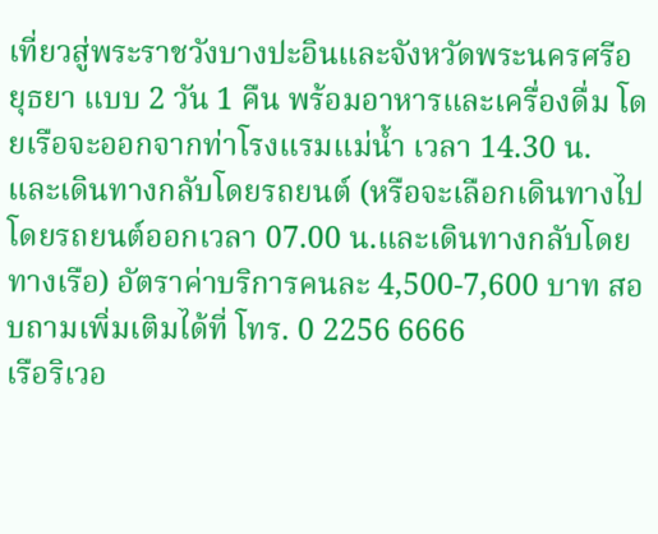เที่ยวสู่พระราชวังบางปะอินและจังหวัดพระนครศรีอยุธยา แบบ 2 วัน 1 คืน พร้อมอาหารและเครื่องดื่ม โดยเรือจะออกจากท่าโรงแรมแม่น้ำ เวลา 14.30 น. และเดินทางกลับโดยรถยนต์ (หรือจะเลือกเดินทางไปโดยรถยนต์ออกเวลา 07.00 น.และเดินทางกลับโดยทางเรือ) อัตราค่าบริการคนละ 4,500-7,600 บาท สอบถามเพิ่มเติมได้ที่ โทร. 0 2256 6666
เรือริเวอ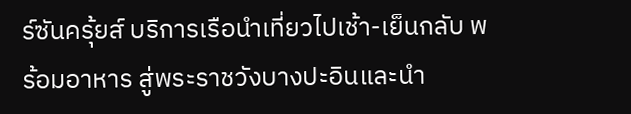ร์ซันครุ้ยส์ บริการเรือนำเที่ยวไปเช้า-เย็นกลับ พร้อมอาหาร สู่พระราชวังบางปะอินและนำ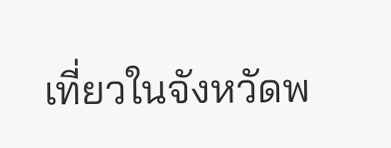เที่ยวในจังหวัดพ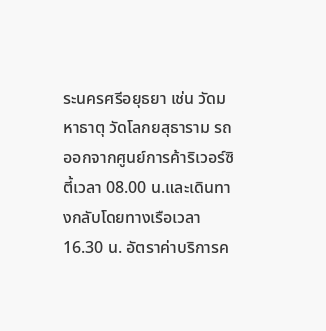ระนครศรีอยุธยา เช่น วัดมหาธาตุ วัดโลกยสุธาราม รถออกจากศูนย์การค้าริเวอร์ซิตี้เวลา 08.00 น.และเดินทางกลับโดยทางเรือเวลา 16.30 น. อัตราค่าบริการค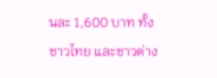นละ 1,600 บาท ทั้งชาวไทย และชาวต่าง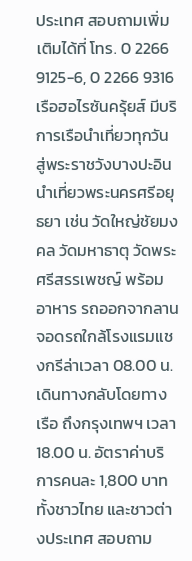ประเทศ สอบถามเพิ่มเติมได้ที่ โทร. 0 2266 9125-6, 0 2266 9316
เรือฮอไรซันครุ้ยส์ มีบริการเรือนำเที่ยวทุกวัน สู่พระราชวังบางปะอิน นำเที่ยวพระนครศรีอยุธยา เช่น วัดใหญ่ชัยมงคล วัดมหาธาตุ วัดพระศรีสรรเพชญ์ พร้อมอาหาร รถออกจากลานจอดรถใกล้โรงแรมแชงกรีล่าเวลา 08.00 น. เดินทางกลับโดยทางเรือ ถึงกรุงเทพฯ เวลา 18.00 น. อัตราค่าบริการคนละ 1,800 บาท ทั้งชาวไทย และชาวต่างประเทศ สอบถาม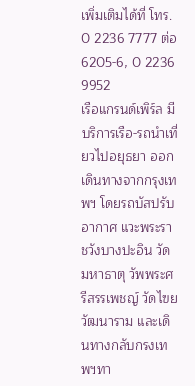เพิ่มเติมได้ที่ โทร. 0 2236 7777 ต่อ 6205-6, 0 2236 9952
เรือแกรนด์เพิร์ล มีบริการเรือ-รถนำเที่ยวไปอยุธยา ออกเดินทางจากกรุงเทพฯ โดยรถบัสปรับอากาศ แวะพระราชวังบางปะอิน วัดมหาธาตุ วัพพระศรีสรรเพชญ์ วัดไฃยวัฒนาราม และเดินทางกลับกรงเทพฯทา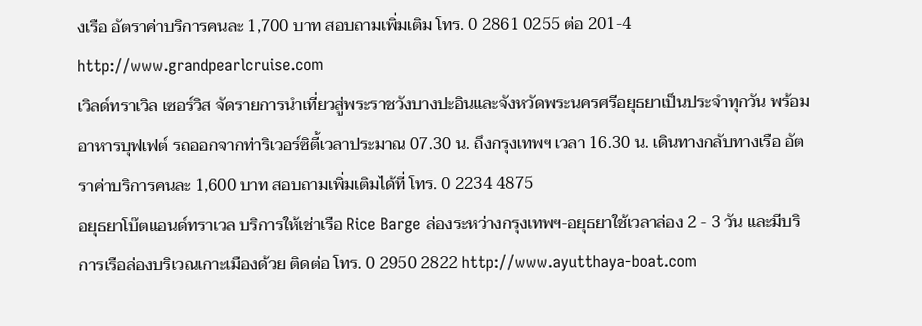งเรือ อัตราค่าบริการคนละ 1,700 บาท สอบถามเพิ่มเติม โทร. 0 2861 0255 ต่อ 201-4 http://www.grandpearlcruise.com
เวิลด์ทราเวิล เซอร์วิส จัดรายการนำเที่ยวสู่พระราชวังบางปะอินและจังหวัดพระนครศรีอยุธยาเป็นประจำทุกวัน พร้อมอาหารบุฟเฟต์ รถออกจากท่าริเวอร์ซิตี้เวลาประมาณ 07.30 น. ถึงกรุงเทพฯ เวลา 16.30 น. เดินทางกลับทางเรือ อัตราค่าบริการคนละ 1,600 บาท สอบถามเพิ่มเติมได้ที่ โทร. 0 2234 4875
อยุธยาโบ๊ตแอนด์ทราเวล บริการให้เช่าเรือ Rice Barge ล่องระหว่างกรุงเทพฯ-อยุธยาใช้เวลาล่อง 2 - 3 วัน และมีบริการเรือล่องบริเวณเกาะเมืองด้วย ติดต่อ โทร. 0 2950 2822 http://www.ayutthaya-boat.com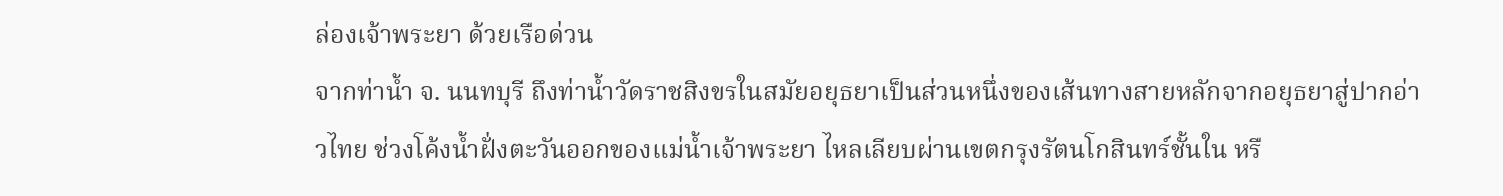ล่องเจ้าพระยา ด้วยเรือด่วน
จากท่าน้ำ จ. นนทบุรี ถึงท่าน้ำวัดราชสิงขรในสมัยอยุธยาเป็นส่วนหนึ่งของเส้นทางสายหลักจากอยุธยาสู่ปากอ่าวไทย ช่วงโค้งน้ำฝั่งตะวันออกของแม่น้ำเจ้าพระยา ไหลเลียบผ่านเขตกรุงรัตนโกสินทร์ชั้นใน หรื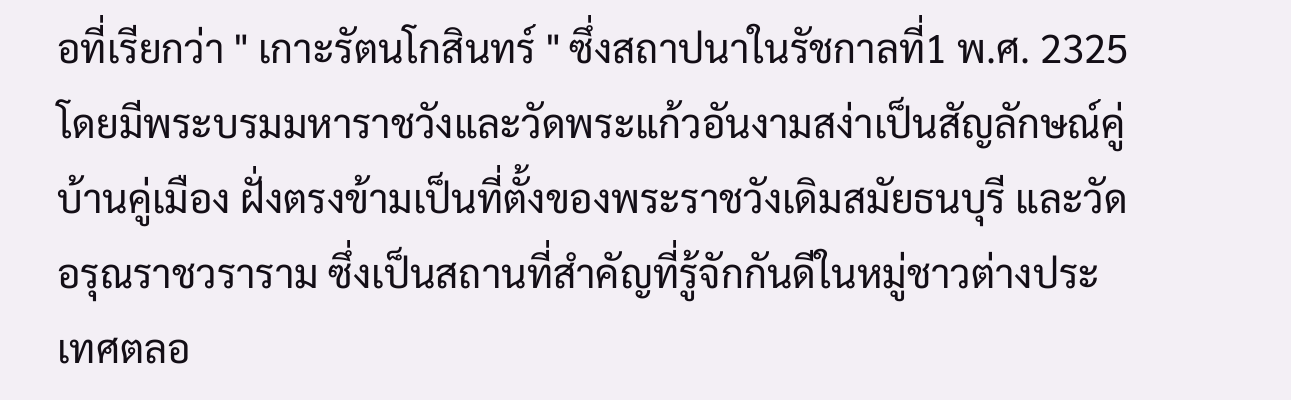อที่เรียกว่า " เกาะรัตนโกสินทร์ " ซึ่งสถาปนาในรัชกาลที่1 พ.ศ. 2325 โดยมีพระบรมมหาราชวังและวัดพระแก้วอันงามสง่าเป็นสัญลักษณ์คู่บ้านคู่เมือง ฝั่งตรงข้ามเป็นที่ตั้งของพระราชวังเดิมสมัยธนบุรี และวัดอรุณราชวราราม ซึ่งเป็นสถานที่สำคัญที่รู้จักกันดีในหมู่ชาวต่างประเทศตลอ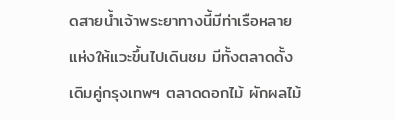ดสายน้ำเจ้าพระยาทางนี้มีท่าเรือหลายแห่งให้แวะขึ้นไปเดินชม มีทั้งตลาดดั้งเดิมคู่กรุงเทพฯ ตลาดดอกไม้ ผักผลไม้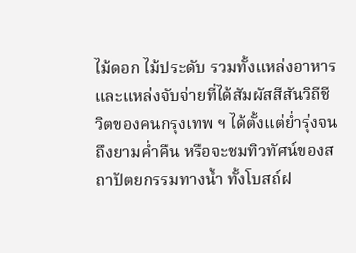ไม้ดอก ไม้ประดับ รวมทั้งแหล่งอาหารและแหล่งจับจ่ายที่ได้สัมผัสสีสันวิถีชีวิตของคนกรุงเทพ ฯ ได้ตั้งแต่ย่ำรุ่งจนถึงยามค่ำคืน หรือจะชมทิวทัศน์ของสถาปัตยกรรมทางน้ำ ทั้งโบสถ์ฝ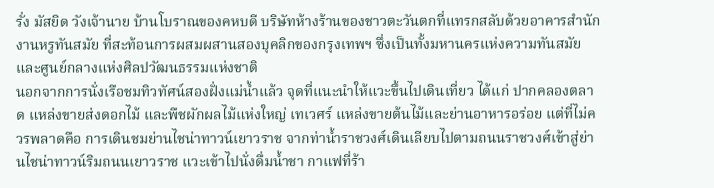รั่ง มัสยิด วังเจ้านาย บ้านโบราณของคหบดี บริษัทห้างร้านของชาวตะวันตกที่แทรกสลับด้วยอาคารสำนักงานหรูทันสมัย ที่สะท้อนการผสมผสานสองบุคลิกของกรุงเทพฯ ซึ่งเป็นทั้งมหานครแห่งความทันสมัยและศูนย์กลางแห่งศิลปวัฒนธรรมแห่งชาติ
นอกจากการนั่งเรือชมทิวทัศน์สองฝั่งแม่น้ำแล้ว จุดที่แนะนำให้แวะขึ้นไปเดินเที่ยว ได้แก่ ปากคลองตลาด แหล่งขายส่งดอกไม้ และพืชผักผลไม้แห่งใหญ่ เทเวศร์ แหล่งขายต้นไม้และย่านอาหารอร่อย แต่ที่ไม่ควรพลาดคือ การเดินชมย่านไชน่าทาวน์เยาวราช จากท่าน้ำราชวงศ์เดินเลียบไปตามถนนราชวงศ์เข้าสู่ย่านไชน่าทาวน์ริมถนนเยาวราช แวะเข้าไปนั่งดื่มน้ำชา กาแฟที่ร้า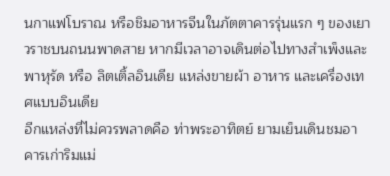นกาแฟโบราณ หรือชิมอาหารจีนในภัตตาคารรุ่นแรก ๆ ของเยาวราชบนถนนพาดสาย หากมีเวลาอาจเดินต่อไปทางสำเพ็งและพาหุรัด หรือ ลิตเติ้ลอินเดีย แหล่งขายผ้า อาหาร และเครื่องเทศแบบอินเดีย
อีกแหล่งที่ไม่ควรพลาดคือ ท่าพระอาทิตย์ ยามเย็นเดินชมอาคารเก่าริมแม่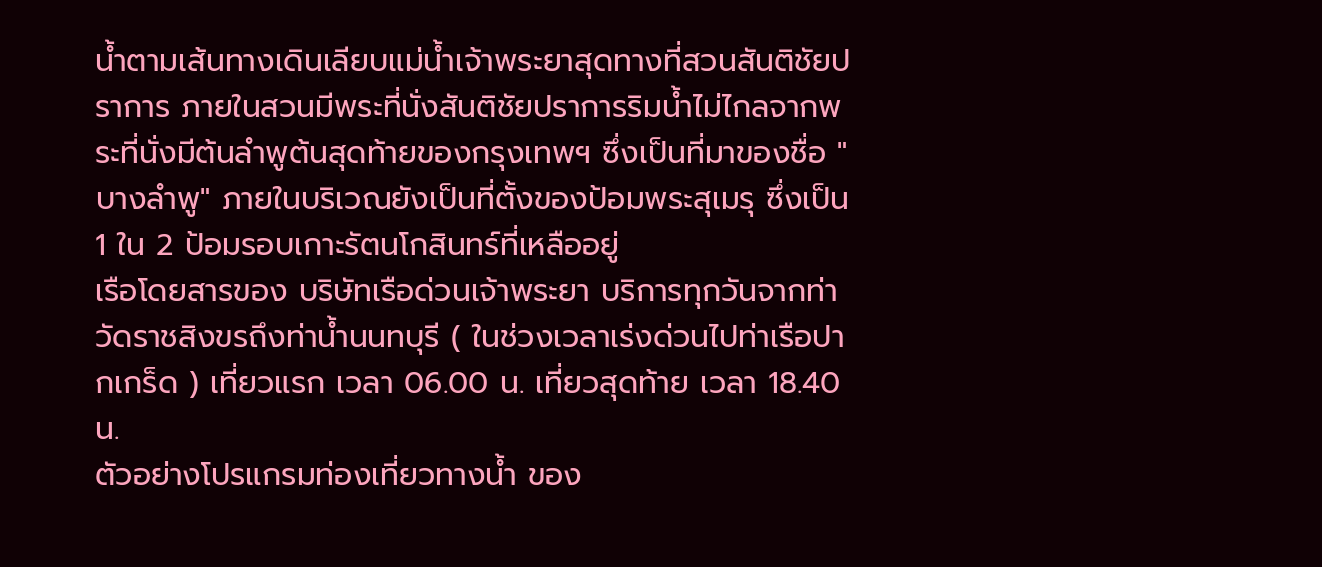น้ำตามเส้นทางเดินเลียบแม่น้ำเจ้าพระยาสุดทางที่สวนสันติชัยปราการ ภายในสวนมีพระที่นั่งสันติชัยปราการริมน้ำไม่ไกลจากพระที่นั่งมีต้นลำพูต้นสุดท้ายของกรุงเทพฯ ซึ่งเป็นที่มาของชื่อ "บางลำพู" ภายในบริเวณยังเป็นที่ตั้งของป้อมพระสุเมรุ ซึ่งเป็น 1 ใน 2 ป้อมรอบเกาะรัตนโกสินทร์ที่เหลืออยู่
เรือโดยสารของ บริษัทเรือด่วนเจ้าพระยา บริการทุกวันจากท่าวัดราชสิงขรถึงท่าน้ำนนทบุรี ( ในช่วงเวลาเร่งด่วนไปท่าเรือปากเกร็ด ) เที่ยวแรก เวลา 06.00 น. เที่ยวสุดท้าย เวลา 18.40 น.
ตัวอย่างโปรแกรมท่องเที่ยวทางน้ำ ของ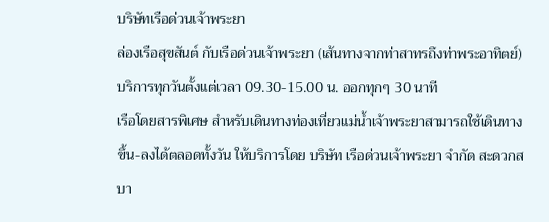บริษัทเรือด่วนเจ้าพระยา
ล่องเรือสุขสันต์ กับเรือด่วนเจ้าพระยา (เส้นทางจากท่าสาทรถึงท่าพระอาทิตย์)
บริการทุกวันตั้งแต่เวลา 09.30-15.00 น. ออกทุกๆ 30 นาที
เรือโดยสารพิเศษ สำหรับเดินทางท่องเที่ยวแม่น้ำเจ้าพระยาสามารถใช้เดินทางขึ้น-ลงได้ตลอดทั้งวัน ให้บริการโดย บริษัท เรือด่วนเจ้าพระยา จำกัด สะดวกสบา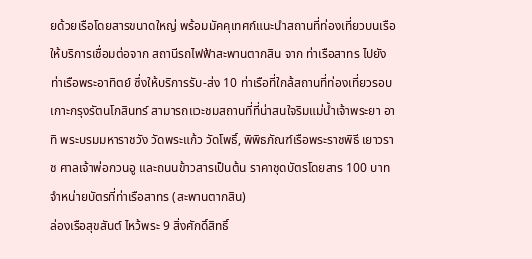ยด้วยเรือโดยสารขนาดใหญ่ พร้อมมัคคุเทศก์แนะนำสถานที่ท่องเที่ยวบนเรือ ให้บริการเชื่อมต่อจาก สถานีรถไฟฟ้าสะพานตากสิน จาก ท่าเรือสาทร ไปยัง ท่าเรือพระอาทิตย์ ซึ่งให้บริการรับ-ส่ง 10 ท่าเรือที่ใกล้สถานที่ท่องเที่ยวรอบเกาะกรุงรัตนโกสินทร์ สามารถแวะชมสถานที่ที่น่าสนใจริมแม่น้ำเจ้าพระยา อาทิ พระบรมมหาราชวัง วัดพระแก้ว วัดโพธิ์, พิพิธภัณฑ์เรือพระราชพิธี เยาวราช ศาลเจ้าพ่อกวนอู และถนนข้าวสารเป็นต้น ราคาชุดบัตรโดยสาร 100 บาท จำหน่ายบัตรที่ท่าเรือสาทร (สะพานตากสิน)
ล่องเรือสุขสันต์ ไหว้พระ 9 สิ่งศักดิ์สิทธิ์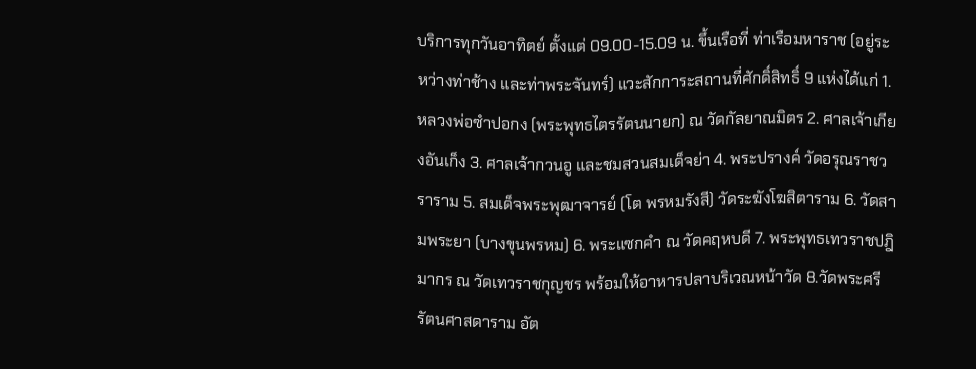บริการทุกวันอาทิตย์ ตั้งแต่ 09.00-15.09 น. ขึ้นเรือที่ ท่าเรือมหาราช (อยู่ระหว่างท่าช้าง และท่าพระจันทร์) แวะสักการะสถานที่ศักดิ์สิทธิ์ 9 แห่งได้แก่ 1. หลวงพ่อซำปอกง (พระพุทธไตรรัตนนายก) ณ วัดกัลยาณมิตร 2. ศาลเจ้าเกียงอันเก็ง 3. ศาลเจ้ากวนอู และชมสวนสมเด็จย่า 4. พระปรางค์ วัดอรุณราชวราราม 5. สมเด็จพระพุฒาจารย์ (โต พรหมรังสี) วัดระฆังโฆสิตาราม 6. วัดสามพระยา (บางขุนพรหม) 6. พระแซกคำ ณ วัดคฤหบดี 7. พระพุทธเทวราชปฎิมากร ณ วัดเทวราชกุญชร พร้อมให้อาหารปลาบริเวณหน้าวัด 8.วัดพระศรีรัตนศาสดาราม อัต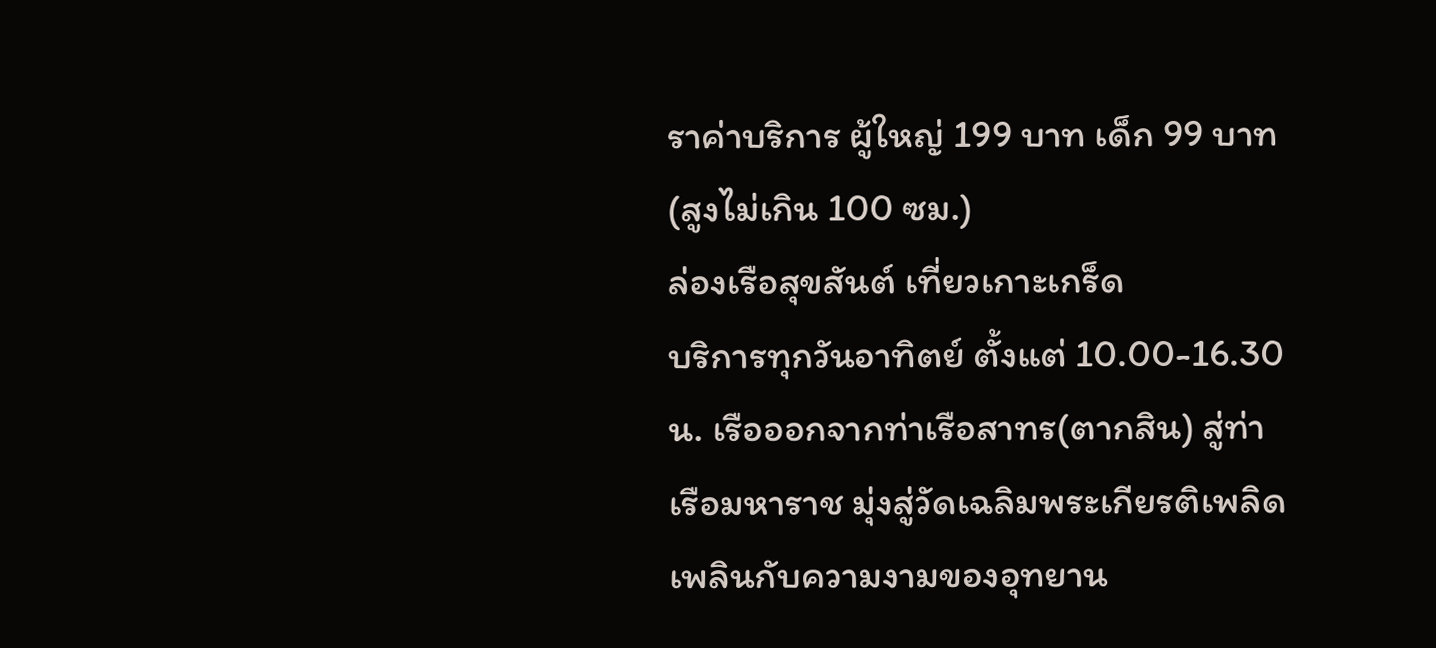ราค่าบริการ ผู้ใหญ่ 199 บาท เด็ก 99 บาท(สูงไม่เกิน 100 ซม.)
ล่องเรือสุขสันต์ เที่ยวเกาะเกร็ด
บริการทุกวันอาทิตย์ ตั้งแต่ 10.00-16.30 น. เรือออกจากท่าเรือสาทร(ตากสิน) สู่ท่าเรือมหาราช มุ่งสู่วัดเฉลิมพระเกียรติเพลิดเพลินกับความงามของอุทยาน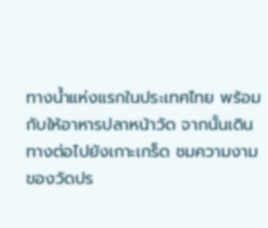ทางน้ำแห่งแรกในประเทศไทย พร้อมกับให้อาหารปลาหน้าวัด จากนั้นเดินทางต่อไปยังเกาะเกร็ด ชมความงามของวัดปร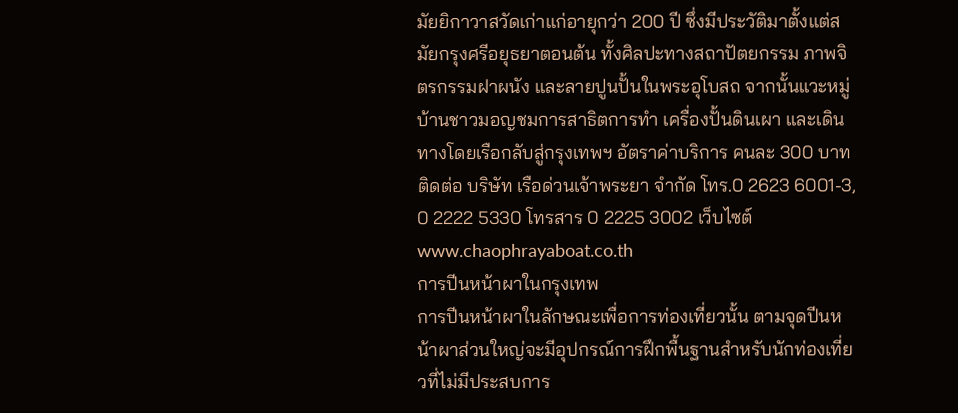มัยยิกาวาสวัดเก่าแก่อายุกว่า 200 ปี ซึ่งมีประวัติมาตั้งแต่สมัยกรุงศรีอยุธยาตอนต้น ทั้งศิลปะทางสถาปัตยกรรม ภาพจิตรกรรมฝาผนัง และลายปูนปั้นในพระอุโบสถ จากนั้นแวะหมู่บ้านชาวมอญชมการสาธิตการทำ เครื่องปั้นดินเผา และเดินทางโดยเรือกลับสู่กรุงเทพฯ อัตราค่าบริการ คนละ 300 บาท
ติดต่อ บริษัท เรือด่วนเจ้าพระยา จำกัด โทร.0 2623 6001-3, 0 2222 5330 โทรสาร 0 2225 3002 เว็บไซต์www.chaophrayaboat.co.th
การปีนหน้าผาในกรุงเทพ
การปีนหน้าผาในลักษณะเพื่อการท่องเที่ยวนั้น ตามจุดปีนหน้าผาส่วนใหญ่จะมีอุปกรณ์การฝึกพื้นฐานสำหรับนักท่องเที่ยวที่ไม่มีประสบการ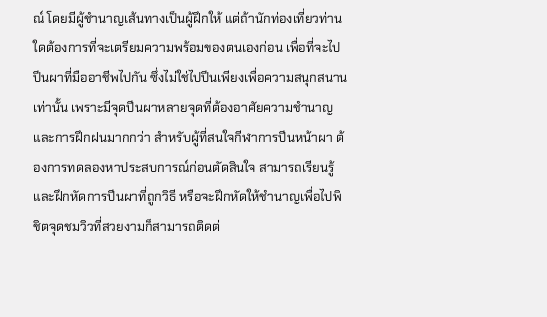ณ์ โดยมีผู้ชำนาญเส้นทางเป็นผู้ฝึกให้ แต่ถ้านักท่องเที่ยวท่านใดต้องการที่จะเตรียมความพร้อมของตนเองก่อน เพื่อที่จะไปปีนผาที่มืออาชีพไปกัน ซึ่งไม่ใช่ไปปีนเพียงเพื่อความสนุกสนานเท่านั้น เพราะมีจุดปีนผาหลายจุดที่ต้องอาศัยความชำนาญและการฝึกฝนมากกว่า สำหรับผู้ที่สนใจกีฬาการปีนหน้าผา ต้องการทดลองหาประสบการณ์ก่อนตัดสินใจ สามารถเรียนรู้และฝึกหัดการปีนผาที่ถูกวิธี หรือจะฝึกหัดให้ชำนาญเพื่อไปพิชิตจุดชมวิวที่สวยงามก็สามารถติดต่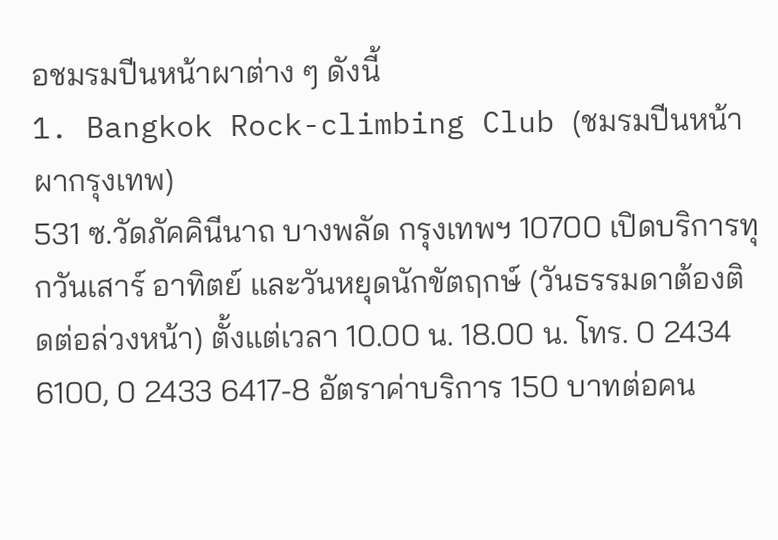อชมรมปีนหน้าผาต่าง ๆ ดังนี้
1. Bangkok Rock-climbing Club (ชมรมปีนหน้าผากรุงเทพ)
531 ซ.วัดภัคคินีนาถ บางพลัด กรุงเทพฯ 10700 เปิดบริการทุกวันเสาร์ อาทิตย์ และวันหยุดนักขัตฤกษ์ (วันธรรมดาต้องติดต่อล่วงหน้า) ตั้งแต่เวลา 10.00 น. 18.00 น. โทร. 0 2434 6100, 0 2433 6417-8 อัตราค่าบริการ 150 บาทต่อคน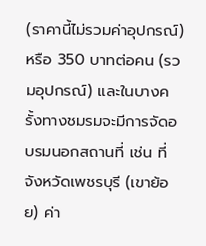(ราคานี้ไม่รวมค่าอุปกรณ์) หรือ 350 บาทต่อคน (รวมอุปกรณ์) และในบางครั้งทางชมรมจะมีการจัดอบรมนอกสถานที่ เช่น ที่จังหวัดเพชรบุรี (เขาย้อย) ค่า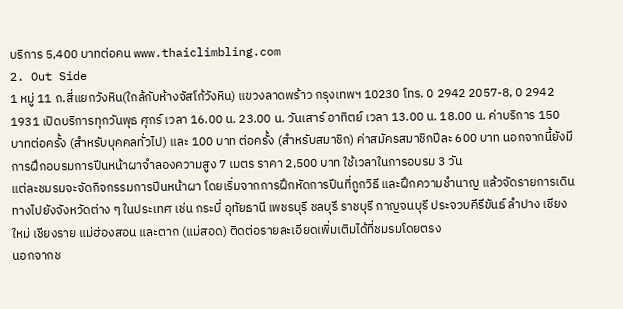บริการ 5,400 บาทต่อคน www.thaiclimbling.com
2. Out Side
1 หมู่ 11 ถ.สี่แยกวังหิน(ใกล้กับห้างจัสโก้วังหิน) แขวงลาดพร้าว กรุงเทพฯ 10230 โทร. 0 2942 2057-8, 0 2942 1931 เปิดบริการทุกวันพุธ ศุกร์ เวลา 16.00 น. 23.00 น. วันเสาร์ อาทิตย์ เวลา 13.00 น. 18.00 น. ค่าบริการ 150 บาทต่อครั้ง (สำหรับบุคคลทั่วไป) และ 100 บาท ต่อครั้ง (สำหรับสมาชิก) ค่าสมัครสมาชิกปีละ 600 บาท นอกจากนี้ยังมีการฝึกอบรมการปีนหน้าผาจำลองความสูง 7 เมตร ราคา 2,500 บาท ใช้เวลาในการอบรม 3 วัน
แต่ละชมรมจะจัดกิจกรรมการปีนหน้าผา โดยเริ่มจากการฝึกหัดการปีนที่ถูกวิธี และฝึกความชำนาญ แล้วจัดรายการเดินทางไปยังจังหวัดต่าง ๆ ในประเทศ เช่น กระบี่ อุทัยธานี เพชรบุรี ชลบุรี ราชบุรี กาญจนบุรี ประจวบคีรีขันธ์ ลำปาง เชียงใหม่ เชียงราย แม่ฮ่องสอน และตาก (แม่สอด) ติดต่อรายละเอียดเพิ่มเติมได้ที่ชมรมโดยตรง
นอกจากช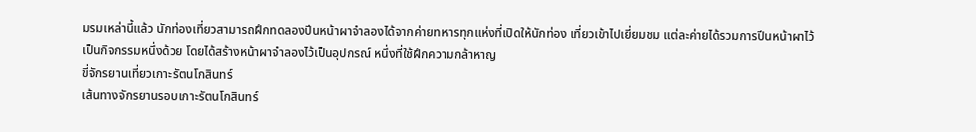มรมเหล่านี้แล้ว นักท่องเที่ยวสามารถฝึกทดลองปีนหน้าผาจำลองได้จากค่ายทหารทุกแห่งที่เปิดให้นักท่อง เที่ยวเข้าไปเยี่ยมชม แต่ละค่ายได้รวมการปีนหน้าผาไว้เป็นกิจกรรมหนึ่งด้วย โดยได้สร้างหน้าผาจำลองไว้เป็นอุปกรณ์ หนึ่งที่ใช้ฝึกความกล้าหาญ
ขี่จักรยานเที่ยวเกาะรัตนโกสินทร์
เส้นทางจักรยานรอบเกาะรัตนโกสินทร์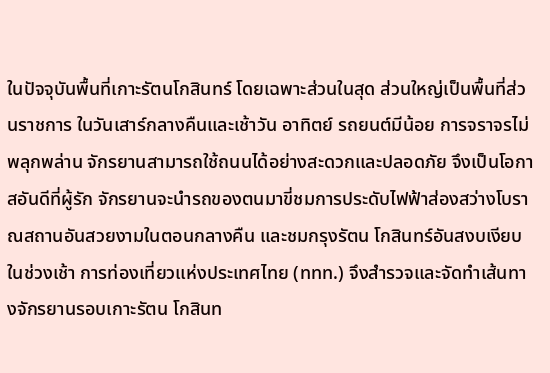ในปัจจุบันพื้นที่เกาะรัตนโกสินทร์ โดยเฉพาะส่วนในสุด ส่วนใหญ่เป็นพื้นที่ส่วนราชการ ในวันเสาร์กลางคืนและเช้าวัน อาทิตย์ รถยนต์มีน้อย การจราจรไม่พลุกพล่าน จักรยานสามารถใช้ถนนได้อย่างสะดวกและปลอดภัย จึงเป็นโอกาสอันดีที่ผู้รัก จักรยานจะนำรถของตนมาขี่ชมการประดับไฟฟ้าส่องสว่างโบราณสถานอันสวยงามในตอนกลางคืน และชมกรุงรัตน โกสินทร์อันสงบเงียบในช่วงเช้า การท่องเที่ยวแห่งประเทศไทย (ททท.) จึงสำรวจและจัดทำเส้นทางจักรยานรอบเกาะรัตน โกสินท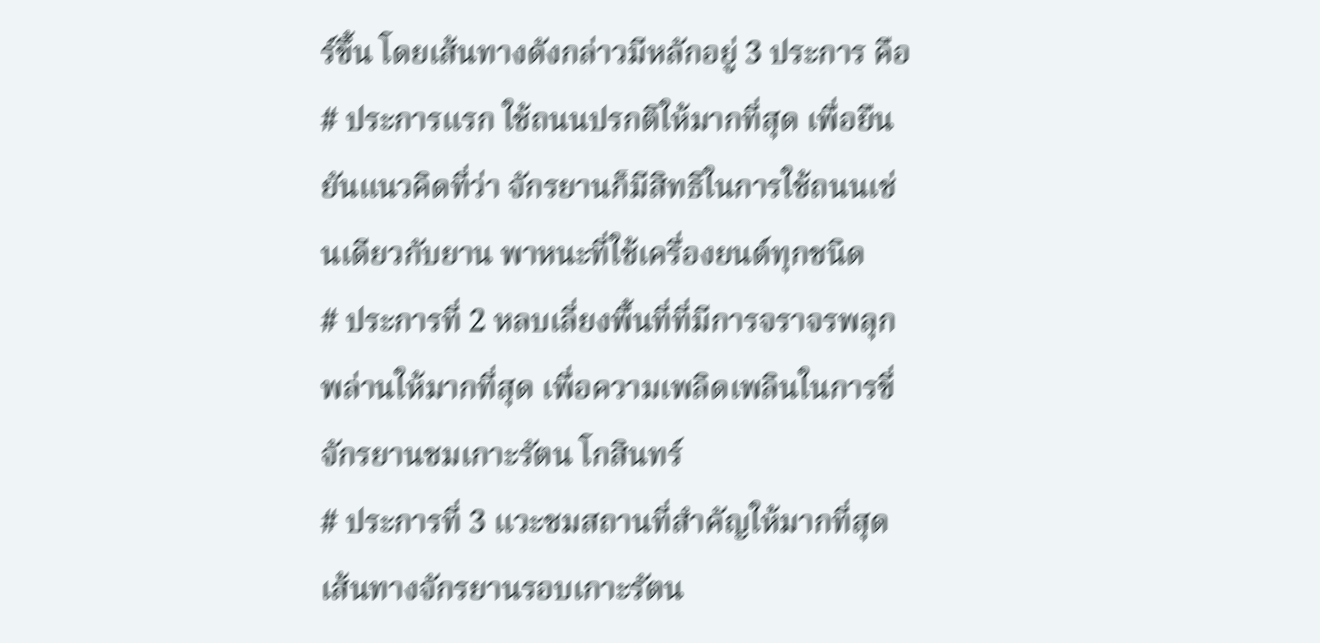ร์ขึ้น โดยเส้นทางดังกล่าวมีหลักอยู่ 3 ประการ คือ
# ประการแรก ใช้ถนนปรกติให้มากที่สุด เพื่อยืนยันแนวคิดที่ว่า จักรยานก็มีสิทธิในการใช้ถนนเช่นเดียวกับยาน พาหนะที่ใช้เครื่องยนต์ทุกชนิด
# ประการที่ 2 หลบเลี่ยงพื้นที่ที่มีการจราจรพลุกพล่านให้มากที่สุด เพื่อความเพลิดเพลินในการขี่จักรยานชมเกาะรัตน โกสินทร์
# ประการที่ 3 แวะชมสถานที่สำคัญให้มากที่สุด
เส้นทางจักรยานรอบเกาะรัตน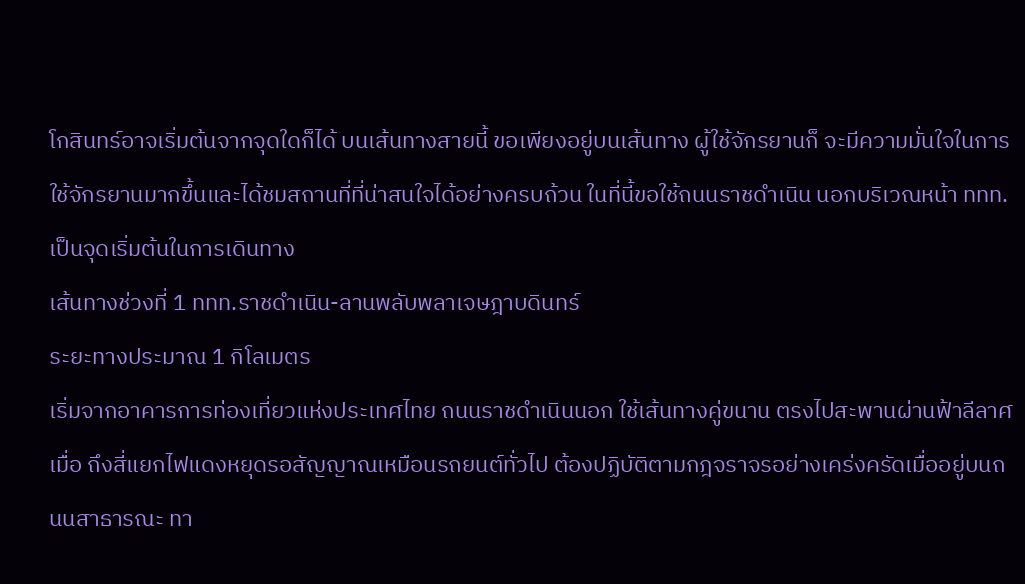โกสินทร์อาจเริ่มต้นจากจุดใดก็ได้ บนเส้นทางสายนี้ ขอเพียงอยู่บนเส้นทาง ผู้ใช้จักรยานก็ จะมีความมั่นใจในการใช้จักรยานมากขึ้นและได้ชมสถานที่ที่น่าสนใจได้อย่างครบถ้วน ในที่นี้ขอใช้ถนนราชดำเนิน นอกบริเวณหน้า ททท. เป็นจุดเริ่มต้นในการเดินทาง
เส้นทางช่วงที่ 1 ททท.ราชดำเนิน-ลานพลับพลาเจษฎาบดินทร์
ระยะทางประมาณ 1 กิโลเมตร
เริ่มจากอาคารการท่องเที่ยวแห่งประเทศไทย ถนนราชดำเนินนอก ใช้เส้นทางคู่ขนาน ตรงไปสะพานผ่านฟ้าลีลาศเมื่อ ถึงสี่แยกไฟแดงหยุดรอสัญญาณเหมือนรถยนต์ทั่วไป ต้องปฏิบัติตามกฎจราจรอย่างเคร่งครัดเมื่ออยู่บนถนนสาธารณะ ทา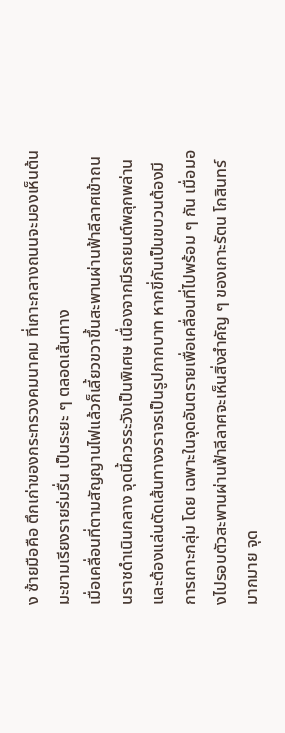ง ซ้ายมือคือ ตึกเก่าของกระทรวงคมนาคม ที่เกาะกลางถนนจะมองเห็นต้นมะขามเรียงรายร่มรื่น เป็นระยะ ๆ ตลอดเส้นทาง
เมื่อเคลื่อนที่ตามสัญญานไฟแล้วก็เลี้ยวขวาขึ้นสะพานผ่านฟ้าลีลาศเข้าถนนราชดำเนินกลาง จุดนี้ควรระวังเป็นพิเศษ เนื่องจากมีรถยนต์พลุกพล่านและต้องแล่นตัดเส้นทางจราจรเป็นรูปกากบาท หากขี่กันเป็นขบวนต้องมีการเกาะกลุ่ม โดย เฉพาะในจุดอันตรายเพื่อเคลื่อนที่ไปพร้อม ๆ กัน เมื่อมองไปรอบตัวสะพานผ่านฟ้าลีลาศจะเห็นสิ่งสำคัญ ๆ ของเกาะรัตน โกสินทร์มากมาย จุด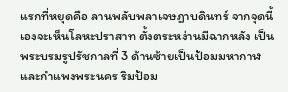แรกที่หยุดคือ ลานพลับพลาเจษฎาบดินทร์ จากจุดนี้เองจะเห็นโลหะปราสาท ตั้งตระหง่านมีฉากหลัง เป็น พระบรมรูปรัชกาลที่ 3 ด้านซ้ายเป็นป้อมมหากาฬและกำแพงพระนคร ริมป้อม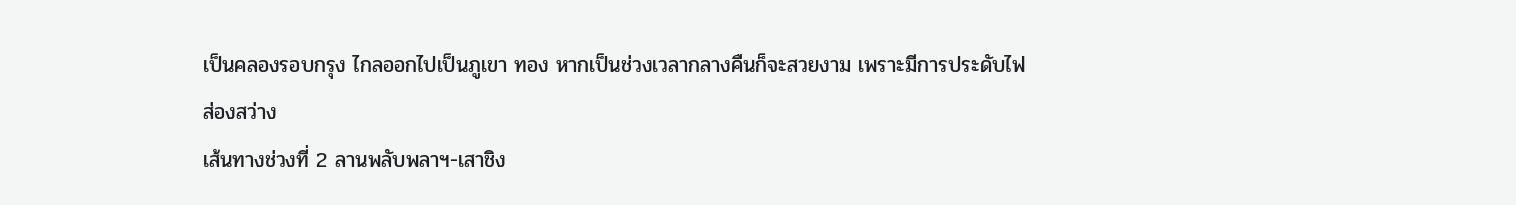เป็นคลองรอบกรุง ไกลออกไปเป็นภูเขา ทอง หากเป็นช่วงเวลากลางคืนก็จะสวยงาม เพราะมีการประดับไฟส่องสว่าง
เส้นทางช่วงที่ 2 ลานพลับพลาฯ-เสาชิง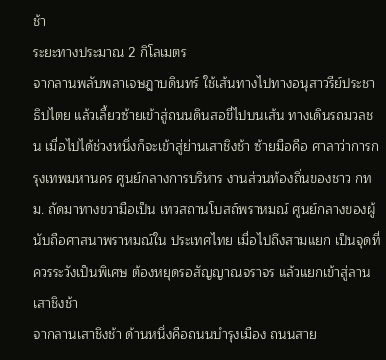ช้า
ระยะทางประมาณ 2 กิโลเมตร
จากลานพลับพลาเจษฎาบดินทร์ ใช้เส้นทางไปทางอนุสาวรีย์ประชาธิปไตย แล้วเลี้ยวซ้ายเข้าสู่ถนนดินสอขี่ไปบนเส้น ทางเดินรถมวลชน เมื่อไปได้ช่วงหนึ่งก็จะเข้าสู่ย่านเสาชิงช้า ซ้ายมือคือ ศาลาว่าการกรุงเทพมหานคร ศูนย์กลางการบริหาร งานส่วนท้องถิ่นของชาว กทม. ถัดมาทางขวามือเป็น เทวสถานโบสถ์พราหมณ์ ศูนย์กลางของผู้นับถือศาสนาพราหมณ์ใน ประเทศไทย เมื่อไปถึงสามแยก เป็นจุดที่ควรระวังเป็นพิเศษ ต้องหยุดรอสัญญาณจราจร แล้วแยกเข้าสู่ลานเสาชิงช้า
จากลานเสาชิงช้า ด้านหนึ่งคือถนนบำรุงเมือง ถนนสาย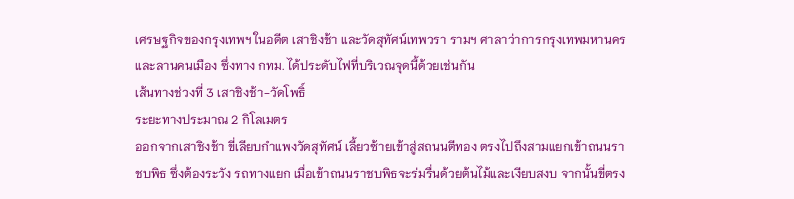เศรษฐกิจของกรุงเทพฯ ในอดีต เสาชิงช้า และวัดสุทัศน์เทพวรา รามฯ ศาลาว่าการกรุงเทพมหานคร และลานคนเมือง ซึ่งทาง กทม. ได้ประดับไฟที่บริเวณจุดนี้ด้วยเช่นกัน
เส้นทางช่วงที่ 3 เสาชิงช้า-วัดโพธิ์
ระยะทางประมาณ 2 กิโลเมตร
ออกจากเสาชิงช้า ขี่เลียบกำแพงวัดสุทัศน์ เลี้ยวซ้ายเข้าสู่สถนนตีทอง ตรงไปถึงสามแยกเข้าถนนราชบพิธ ซึ่งต้องระวัง รถทางแยก เมื่อเข้าถนนราชบพิธจะร่มรื่นด้วยต้นไม้และเงียบสงบ จากนั้นขี่ตรง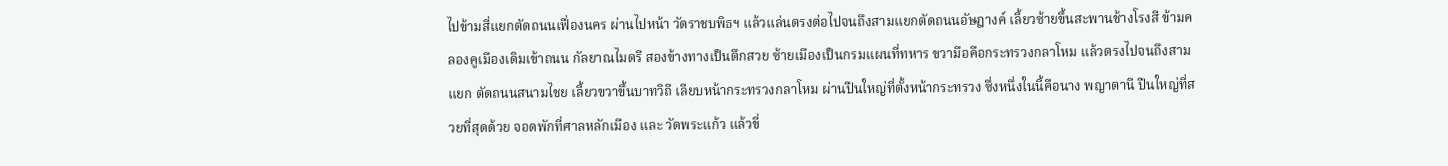ไปข้ามสี่แยกตัดถนนเฟื่องนคร ผ่านไปหน้า วัดราชบพิธฯ แล้วแล่นตรงต่อไปจนถึงสามแยกตัดถนนอัษฎางค์ เลี้ยวซ้ายขึ้นสะพานช้างโรงสี ข้ามคลองคูเมืองเดิมเข้าถนน กัลยาณไมตรี สองข้างทางเป็นตึกสวย ซ้ายเมืองเป็นกรมแผนที่ทหาร ขวามือคือกระทรวงกลาโหม แล้วตรงไปจนถึงสามแยก ตัดถนนสนามไชย เลี้ยวขวาขึ้นบาทวิถี เลียบหน้ากระทรวงกลาโหม ผ่านปืนใหญ่ที่ตั้งหน้ากระทรวง ซึ่งหนึ่งในนี้คือนาง พญาตานี ปืนใหญ่ที่สวยที่สุดด้วย จอดพักที่ศาลหลักเมือง และ วัดพระแก้ว แล้วขี่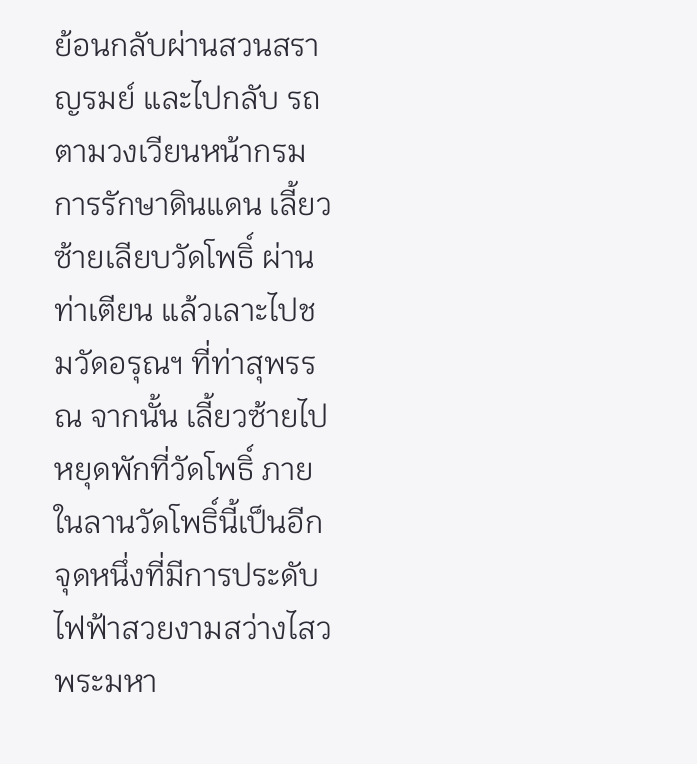ย้อนกลับผ่านสวนสราญรมย์ และไปกลับ รถตามวงเวียนหน้ากรมการรักษาดินแดน เลี้ยวซ้ายเลียบวัดโพธิ์ ผ่านท่าเตียน แล้วเลาะไปชมวัดอรุณฯ ที่ท่าสุพรรณ จากนั้น เลี้ยวซ้ายไปหยุดพักที่วัดโพธิ์ ภายในลานวัดโพธิ์นี้เป็นอีกจุดหนึ่งที่มีการประดับไฟฟ้าสวยงามสว่างไสว พระมหา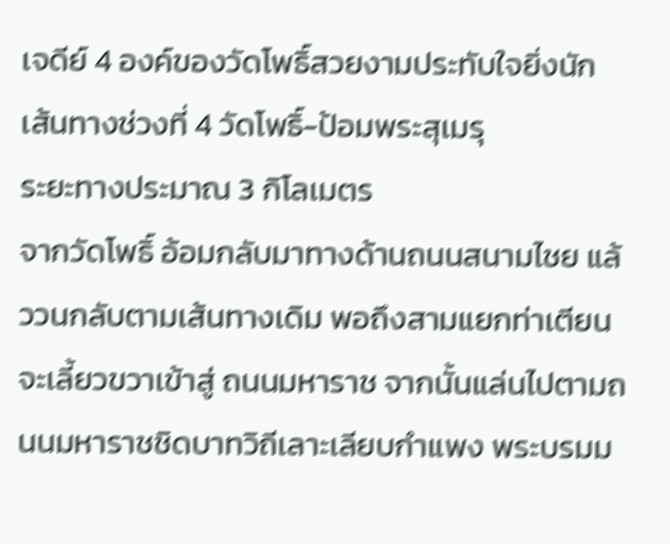เจดีย์ 4 องค์ของวัดโพธิ์สวยงามประทับใจยิ่งนัก
เส้นทางช่วงที่ 4 วัดโพธิ์-ป้อมพระสุเมรุ
ระยะทางประมาณ 3 กิโลเมตร
จากวัดโพธิ์ อ้อมกลับมาทางด้านถนนสนามไชย แล้ววนกลับตามเส้นทางเดิม พอถึงสามแยกท่าเตียนจะเลี้ยวขวาเข้าสู่ ถนนมหาราช จากนั้นแล่นไปตามถนนมหาราชชิดบาทวิถีเลาะเลียบกำแพง พระบรมม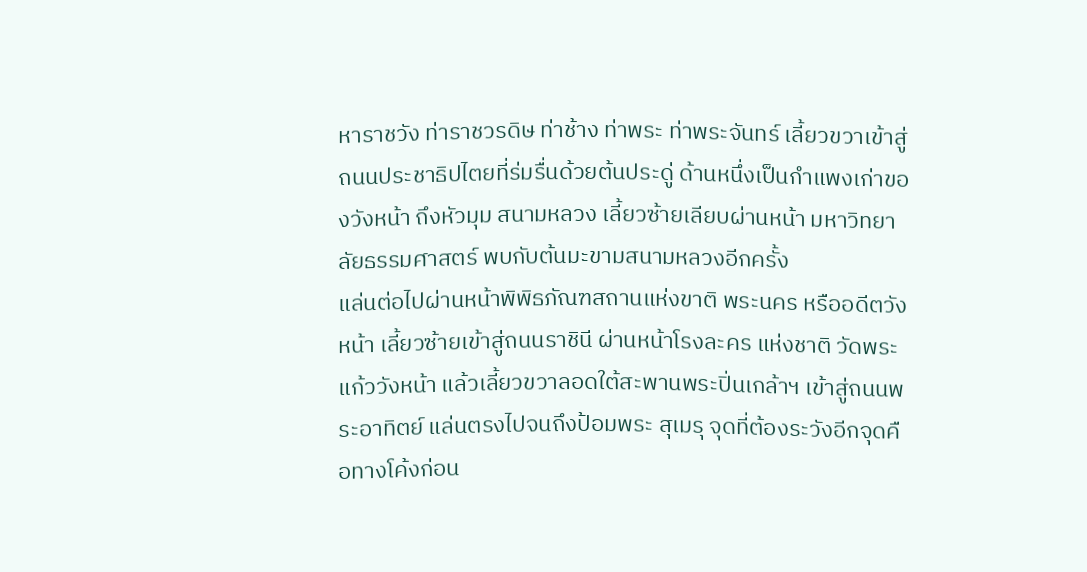หาราชวัง ท่าราชวรดิษ ท่าช้าง ท่าพระ ท่าพระจันทร์ เลี้ยวขวาเข้าสู่ถนนประชาธิปไตยที่ร่มรื่นด้วยต้นประดู่ ด้านหนึ่งเป็นกำแพงเก่าของวังหน้า ถึงหัวมุม สนามหลวง เลี้ยวซ้ายเลียบผ่านหน้า มหาวิทยาลัยธรรมศาสตร์ พบกับต้นมะขามสนามหลวงอีกครั้ง
แล่นต่อไปผ่านหน้าพิพิธภัณฑสถานแห่งขาติ พระนคร หรืออดีตวังหน้า เลี้ยวซ้ายเข้าสู่ถนนราชินี ผ่านหน้าโรงละคร แห่งชาติ วัดพระแก้ววังหน้า แล้วเลี้ยวขวาลอดใต้สะพานพระปิ่นเกล้าฯ เข้าสู่ถนนพระอาทิตย์ แล่นตรงไปจนถึงป้อมพระ สุเมรุ จุดที่ต้องระวังอีกจุดคือทางโค้งก่อน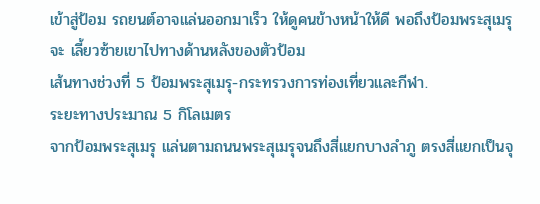เข้าสู่ป้อม รถยนต์อาจแล่นออกมาเร็ว ให้ดูคนข้างหน้าให้ดี พอถึงป้อมพระสุเมรุจะ เลี้ยวซ้ายเขาไปทางด้านหลังของตัวป้อม
เส้นทางช่วงที่ 5 ป้อมพระสุเมรุ-กระทรวงการท่องเที่ยวและกีฬา.
ระยะทางประมาณ 5 กิโลเมตร
จากป้อมพระสุเมรุ แล่นตามถนนพระสุเมรุจนถึงสี่แยกบางลำภู ตรงสี่แยกเป็นจุ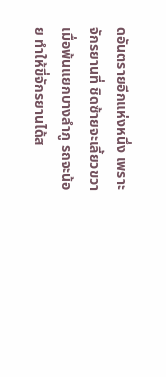ดอันตรายอีกแห่งหนึ่ง เพราะจักรยานที่ ชิดซ้ายจะเลี้ยวขวา เมื่อพ้นแยกบางลำภู รถจะน้อย ทำให้ขี่จักรยานได้ส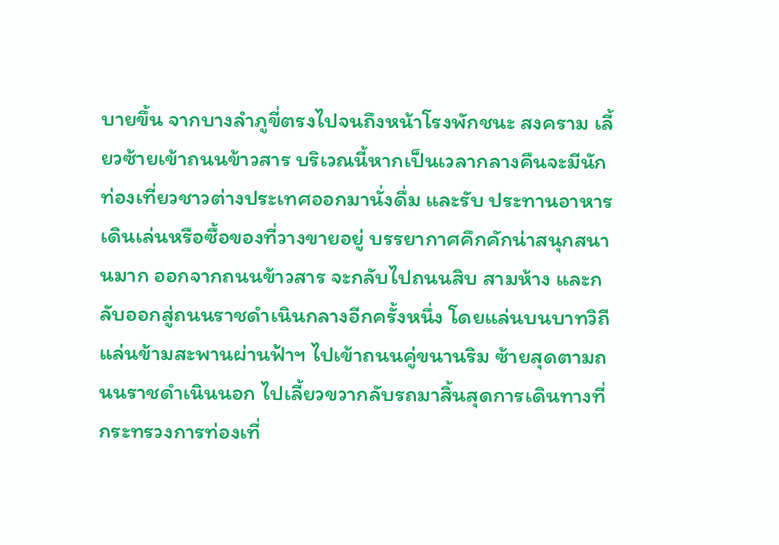บายขึ้น จากบางลำภูขี่ตรงไปจนถึงหน้าโรงพักชนะ สงคราม เลี้ยวซ้ายเข้าถนนข้าวสาร บริเวณนี้หากเป็นเวลากลางคืนจะมีนักท่องเที่ยวชาวต่างประเทศออกมานั่งดื่ม และรับ ประทานอาหาร เดินเล่นหรือซื้อของที่วางขายอยู่ บรรยากาศคึกคักน่าสนุกสนานมาก ออกจากถนนข้าวสาร จะกลับไปถนนสิบ สามห้าง และกลับออกสู่ถนนราชดำเนินกลางอีกครั้งหนึ่ง โดยแล่นบนบาทวิถี แล่นข้ามสะพานผ่านฟ้าฯ ไปเข้าถนนคู่ขนานริม ซ้ายสุดตามถนนราชดำเนินนอก ไปเลี้ยวขวากลับรถมาสิ้นสุดการเดินทางที่กระทรวงการท่องเที่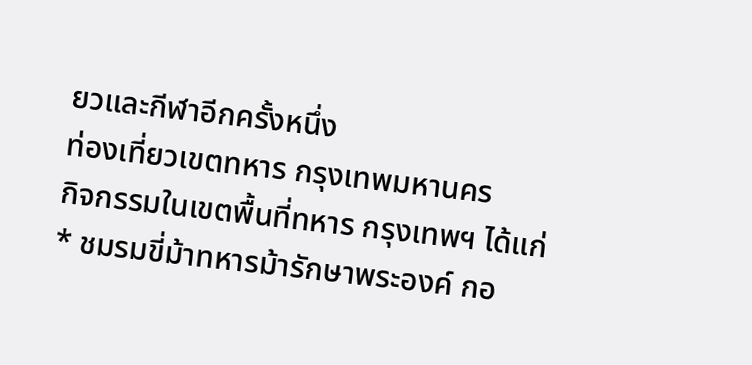ยวและกีฬาอีกครั้งหนึ่ง
ท่องเที่ยวเขตทหาร กรุงเทพมหานคร
กิจกรรมในเขตพื้นที่ทหาร กรุงเทพฯ ได้แก่
* ชมรมขี่ม้าทหารม้ารักษาพระองค์ กอ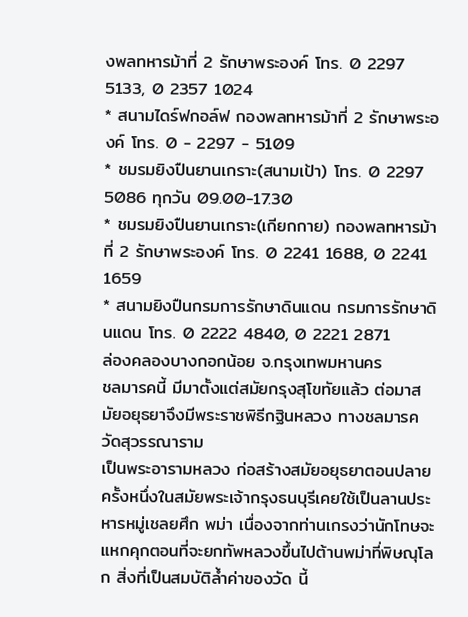งพลทหารม้าที่ 2 รักษาพระองค์ โทร. 0 2297 5133, 0 2357 1024
* สนามไดร์ฟกอล์ฟ กองพลทหารม้าที่ 2 รักษาพระองค์ โทร. 0 - 2297 - 5109
* ชมรมยิงปืนยานเกราะ(สนามเป้า) โทร. 0 2297 5086 ทุกวัน 09.00-17.30
* ชมรมยิงปืนยานเกราะ(เกียกกาย) กองพลทหารม้าที่ 2 รักษาพระองค์ โทร. 0 2241 1688, 0 2241 1659
* สนามยิงปืนกรมการรักษาดินแดน กรมการรักษาดินแดน โทร. 0 2222 4840, 0 2221 2871
ล่องคลองบางกอกน้อย จ.กรุงเทพมหานคร
ชลมารคนี้ มีมาตั้งแต่สมัยกรุงสุโขทัยแล้ว ต่อมาสมัยอยุธยาจึงมีพระราชพิธีกฐินหลวง ทางชลมารค
วัดสุวรรณาราม
เป็นพระอารามหลวง ก่อสร้างสมัยอยุธยาตอนปลาย ครั้งหนึ่งในสมัยพระเจ้ากรุงธนบุรีเคยใช้เป็นลานประหารหมู่เชลยศึก พม่า เนื่องจากท่านเกรงว่านักโทษจะแหกคุกตอนที่จะยกทัพหลวงขึ้นไปต้านพม่าที่พิษณุโลก สิ่งที่เป็นสมบัติล้ำค่าของวัด นี้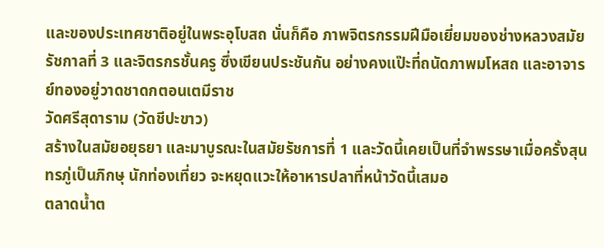และของประเทศชาติอยู่ในพระอุโบสถ นั่นก็คือ ภาพจิตรกรรมฝีมือเยี่ยมของช่างหลวงสมัยรัชกาลที่ 3 และจิตรกรชั้นครู ซึ่งเขียนประชันกัน อย่างคงแป๊ะที่ถนัดภาพมโหสถ และอาจารย์ทองอยู่วาดชาดกตอนเตมีราช
วัดศรีสุดาราม (วัดชีปะขาว)
สร้างในสมัยอยุธยา และมาบูรณะในสมัยรัชการที่ 1 และวัดนี้เคยเป็นที่จำพรรษาเมื่อครั้งสุนทรภู่เป็นภิกษุ นักท่องเที่ยว จะหยุดแวะให้อาหารปลาที่หน้าวัดนี้เสมอ
ตลาดน้ำต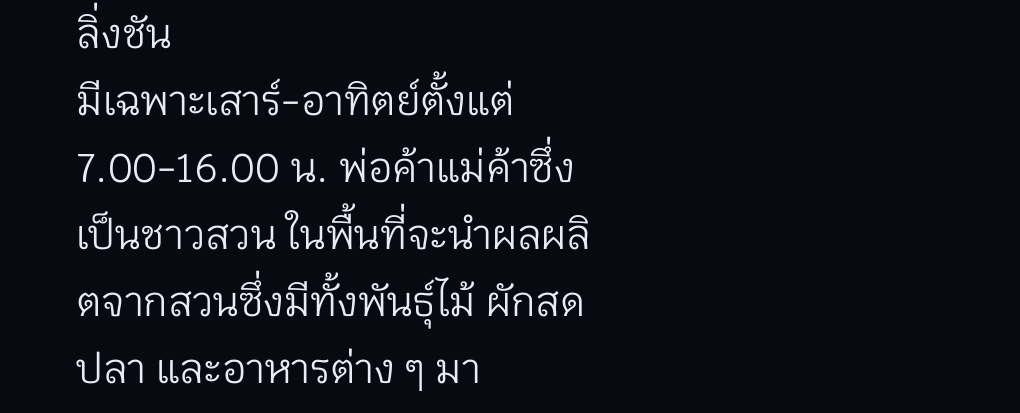ลิ่งชัน
มีเฉพาะเสาร์-อาทิตย์ตั้งแต่ 7.00-16.00 น. พ่อค้าแม่ค้าซึ่งเป็นชาวสวน ในพื้นที่จะนำผลผลิตจากสวนซึ่งมีทั้งพันธุ์ไม้ ผักสด ปลา และอาหารต่าง ๆ มา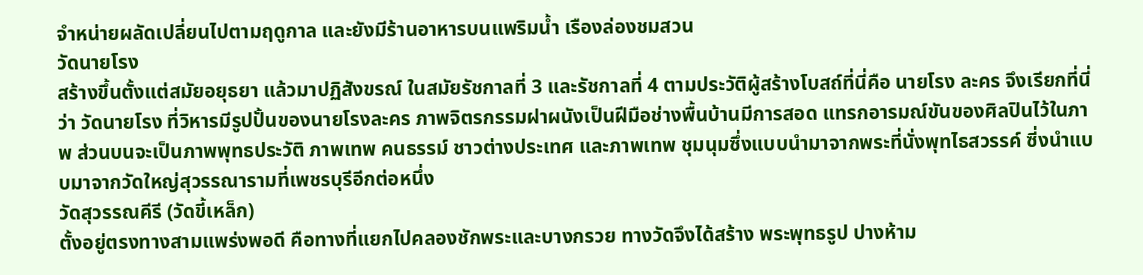จำหน่ายผลัดเปลี่ยนไปตามฤดูกาล และยังมีร้านอาหารบนแพริมน้ำ เรืองล่องชมสวน
วัดนายโรง
สร้างขึ้นตั้งแต่สมัยอยุธยา แล้วมาปฏิสังขรณ์ ในสมัยรัชกาลที่ 3 และรัชกาลที่ 4 ตามประวัติผู้สร้างโบสถ์ที่นี่คือ นายโรง ละคร จึงเรียกที่นี่ว่า วัดนายโรง ที่วิหารมีรูปปั้นของนายโรงละคร ภาพจิตรกรรมฝาผนังเป็นฝีมือช่างพื้นบ้านมีการสอด แทรกอารมณ์ขันของศิลปินไว้ในภาพ ส่วนบนจะเป็นภาพพุทธประวัติ ภาพเทพ คนธรรม์ ชาวต่างประเทศ และภาพเทพ ชุมนุมซึ่งแบบนำมาจากพระที่นั่งพุทไธสวรรค์ ซี่งนำแบบมาจากวัดใหญ่สุวรรณารามที่เพชรบุรีอีกต่อหนึ่ง
วัดสุวรรณคีรี (วัดขี้เหล็ก)
ตั้งอยู่ตรงทางสามแพร่งพอดี คือทางที่แยกไปคลองชักพระและบางกรวย ทางวัดจึงได้สร้าง พระพุทธรูป ปางห้าม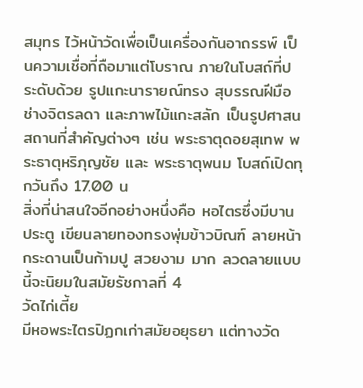สมุทร ไว้หน้าวัดเพื่อเป็นเครื่องกันอาถรรพ์ เป็นความเชื่อที่ถือมาแต่โบราณ ภายในโบสถ์ที่ประดับด้วย รูปแกะนารายณ์ทรง สุบรรณฝีมือช่างจิตรลดา และภาพไม้แกะสลัก เป็นรูปศาสนสถานที่สำคัญต่างๆ เช่น พระธาตุดอยสุเทพ พระธาตุหริภุญชัย และ พระธาตุพนม โบสถ์เปิดทุกวันถึง 17.00 น
สิ่งที่น่าสนใจอีกอย่างหนึ่งคือ หอไตรซึ่งมีบานประตู เขียนลายทองทรงพุ่มข้าวบิณฑ์ ลายหน้ากระดานเป็นก้ามปู สวยงาม มาก ลวดลายแบบนี้จะนิยมในสมัยรัชกาลที่ 4
วัดไก่เตี้ย
มีหอพระไตรปิฏกเก่าสมัยอยุธยา แต่ทางวัด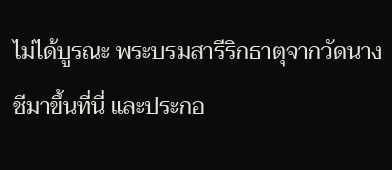ไม่ได้บูรณะ พระบรมสารีริกธาตุจากวัดนางชีมาขึ้นที่นี่ และประกอ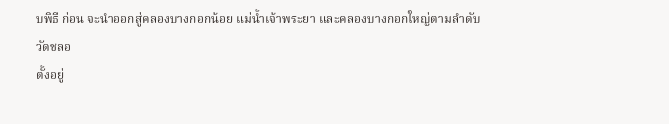บพิธี ก่อน จะนำออกสู่คลองบางกอกน้อย แม่น้ำเจ้าพระยา และคลองบางกอกใหญ่ตามลำดับ
วัดชลอ
ตั้งอยู่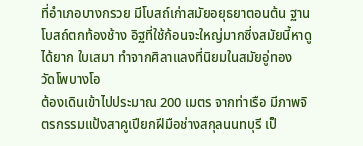ที่อำเภอบางกรวย มีโบสถ์เก่าสมัยอยุธยาตอนต้น ฐานโบสถ์ตกท้องช้าง อิฐที่ใช้ก้อนจะใหญ่มากซี่งสมัยนี้หาดูได้ยาก ใบเสมา ทำจากศิลาแลงที่นิยมในสมัยอู่ทอง
วัดโพบางโอ
ต้องเดินเข้าไปประมาณ 200 เมตร จากท่าเรือ มีภาพจิตรกรรมแป้งสาคูเปียกฝีมือช่างสกุลนนทบุรี เป็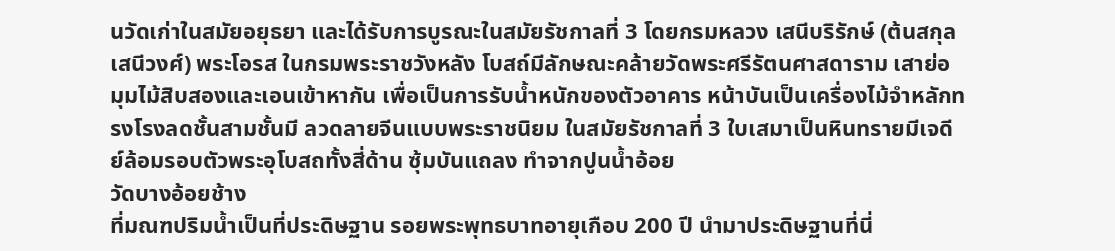นวัดเก่าในสมัยอยุธยา และได้รับการบูรณะในสมัยรัชกาลที่ 3 โดยกรมหลวง เสนีบริรักษ์ (ต้นสกุล เสนีวงศ์) พระโอรส ในกรมพระราชวังหลัง โบสถ์มีลักษณะคล้ายวัดพระศรีรัตนศาสดาราม เสาย่อ มุมไม้สิบสองและเอนเข้าหากัน เพื่อเป็นการรับน้ำหนักของตัวอาคาร หน้าบันเป็นเครื่องไม้จำหลักทรงโรงลดชั้นสามชั้นมี ลวดลายจีนแบบพระราชนิยม ในสมัยรัชกาลที่ 3 ใบเสมาเป็นหินทรายมีเจดีย์ล้อมรอบตัวพระอุโบสถทั้งสี่ด้าน ซุ้มบันแถลง ทำจากปูนน้ำอ้อย
วัดบางอ้อยช้าง
ที่มณฑปริมน้ำเป็นที่ประดิษฐาน รอยพระพุทธบาทอายุเกือบ 200 ปี นำมาประดิษฐานที่นี่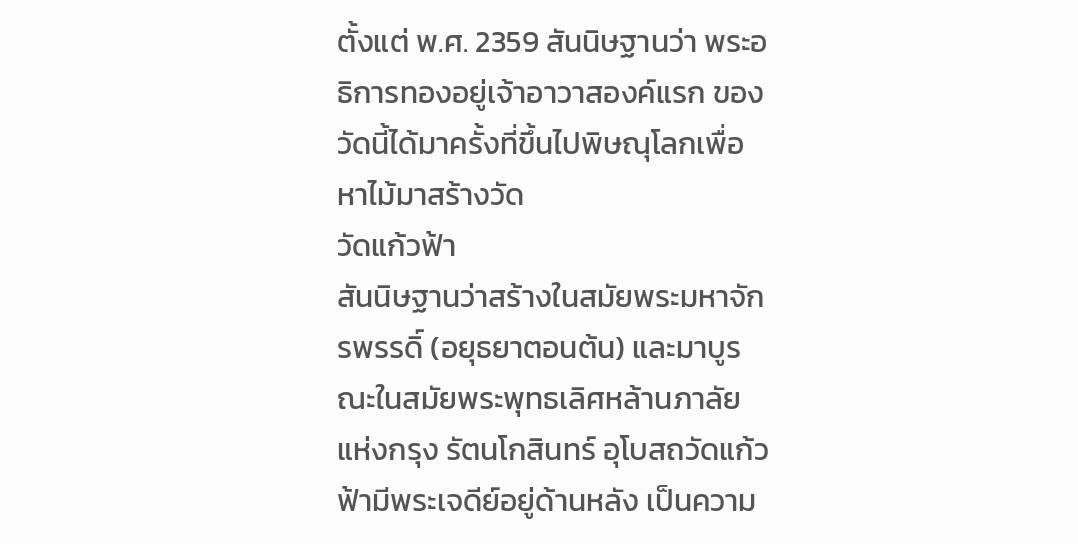ตั้งแต่ พ.ศ. 2359 สันนิษฐานว่า พระอธิการทองอยู่เจ้าอาวาสองค์แรก ของวัดนี้ได้มาครั้งที่ขึ้นไปพิษณุโลกเพื่อหาไม้มาสร้างวัด
วัดแก้วฟ้า
สันนิษฐานว่าสร้างในสมัยพระมหาจักรพรรดิ์ (อยุธยาตอนต้น) และมาบูรณะในสมัยพระพุทธเลิศหล้านภาลัย แห่งกรุง รัตนโกสินทร์ อุโบสถวัดแก้วฟ้ามีพระเจดีย์อยู่ด้านหลัง เป็นความ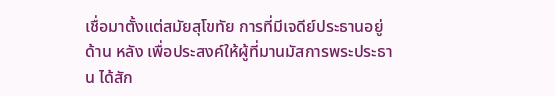เชื่อมาตั้งแต่สมัยสุโขทัย การที่มีเจดีย์ประธานอยู่ด้าน หลัง เพื่อประสงค์ให้ผู้ที่มานมัสการพระประธาน ได้สัก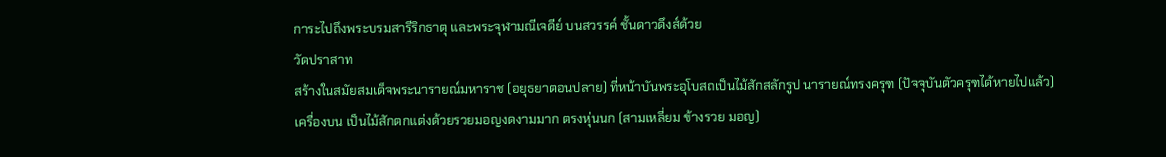การะไปถึงพระบรมสารีริกธาตุ และพระจุฬามณีเจดีย์ บนสวรรค์ ชั้นดาวดึงส์ด้วย
วัดปราสาท
สร้างในสมัยสมเด็จพระนารายณ์มหาราช (อยุธยาตอนปลาย) ที่หน้าบันพระอุโบสถเป็นไม้สักสลักรูป นารายณ์ทรงครุฑ (ปัจจุบันตัวครุฑได้หายไปแล้ว) เครื่องบน เป็นไม้สักตกแต่งด้วยรวยมอญงดงามมาก ตรงหุ่นนก (สามเหลี่ยม ข้างรวย มอญ)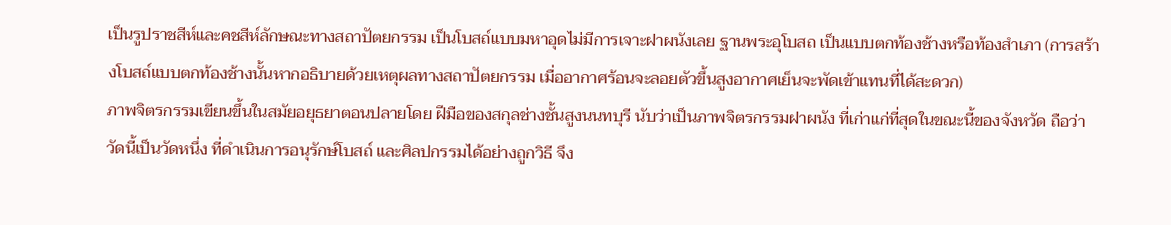เป็นรูปราชสีห์และคชสีห์ลักษณะทางสถาปัตยกรรม เป็นโบสถ์แบบมหาอุดไม่มีการเจาะฝาผนังเลย ฐานพระอุโบสถ เป็นแบบตกท้องช้างหรือท้องสำเภา (การสร้างโบสถ์แบบตกท้องช้างนั้นหากอธิบายด้วยเหตุผลทางสถาปัตยกรรม เมื่ออากาศร้อนจะลอยตัวขึ้นสูงอากาศเย็นจะพัดเข้าแทนที่ได้สะดวก)
ภาพจิตรกรรมเขียนขึ้นในสมัยอยุธยาตอนปลายโดย ฝีมือของสกุลช่างชั้นสูงนนทบุรี นับว่าเป็นภาพจิตรกรรมฝาผนัง ที่เก่าแก่ที่สุดในขณะนี้ของจังหวัด ถือว่าวัดนี้เป็นวัดหนึ่ง ที่ดำเนินการอนุรักษ์โบสถ์ และศิลปกรรมได้อย่างถูกวิธี จึง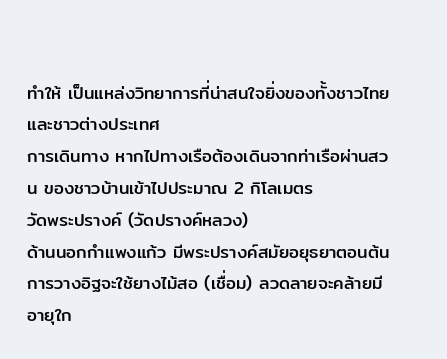ทำให้ เป็นแหล่งวิทยาการที่น่าสนใจยิ่งของทั้งชาวไทย และชาวต่างประเทศ
การเดินทาง หากไปทางเรือต้องเดินจากท่าเรือผ่านสวน ของชาวบ้านเข้าไปประมาณ 2 กิโลเมตร
วัดพระปรางค์ (วัดปรางค์หลวง)
ด้านนอกกำแพงแก้ว มีพระปรางค์สมัยอยุธยาตอนต้น การวางอิฐจะใช้ยางไม้สอ (เชื่อม) ลวดลายจะคล้ายมีอายุใก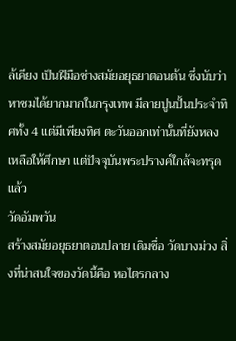ล้เคียง เป็นฝีมือช่างสมัยอยุธยาตอนต้น ซึ่งนับว่าหาชมได้ยากมากในกรุงเทพ มีลายปูนปั้นประจำทิศทั้ง 4 แต่มีเพียงทิศ ตะวันออกเท่านั้นที่ยังหลงเหลือให้ศึกษา แต่ปัจจุบันพระปรางค์ใกล้จะทรุดแล้ว
วัดอัมพวัน
สร้างสมัยอยุธยาตอนปลาย เดิมชื่อ วัดบางม่วง สิ่งที่น่าสนใจของวัดนี้คือ หอไตรกลาง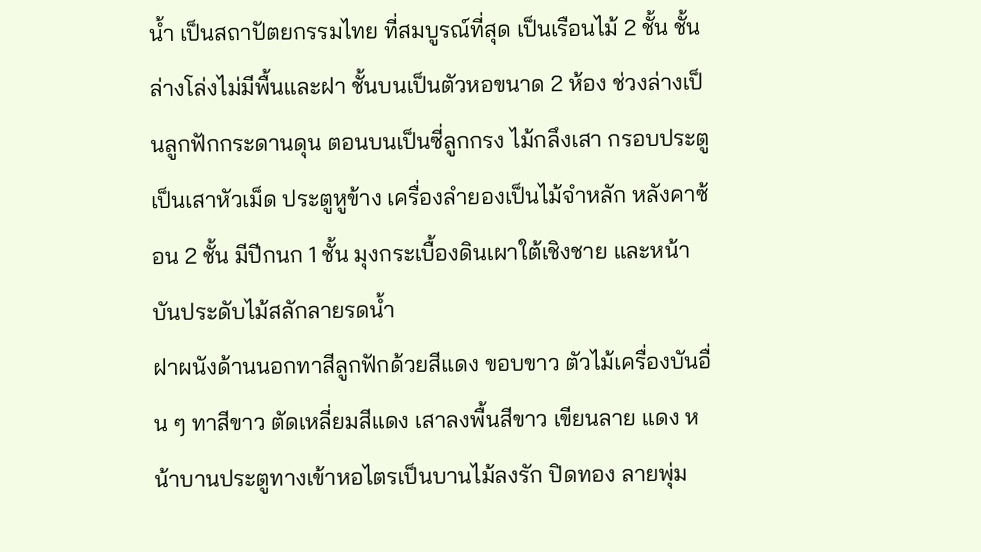น้ำ เป็นสถาปัตยกรรมไทย ที่สมบูรณ์ที่สุด เป็นเรือนไม้ 2 ชั้น ชั้นล่างโล่งไม่มีพื้นและฝา ชั้นบนเป็นตัวหอขนาด 2 ห้อง ช่วงล่างเป็นลูกฟักกระดานดุน ตอนบนเป็นซี่ลูกกรง ไม้กลึงเสา กรอบประตูเป็นเสาหัวเม็ด ประตูหูข้าง เครื่องลำยองเป็นไม้จำหลัก หลังคาซ้อน 2 ชั้น มีปีกนก 1 ชั้น มุงกระเบื้องดินเผาใต้เชิงชาย และหน้าบันประดับไม้สลักลายรดน้ำ
ฝาผนังด้านนอกทาสีลูกฟักด้วยสีแดง ขอบขาว ตัวไม้เครื่องบันอื่น ๆ ทาสีขาว ตัดเหลี่ยมสีแดง เสาลงพื้นสีขาว เขียนลาย แดง หน้าบานประตูทางเข้าหอไตรเป็นบานไม้ลงรัก ปิดทอง ลายพุ่ม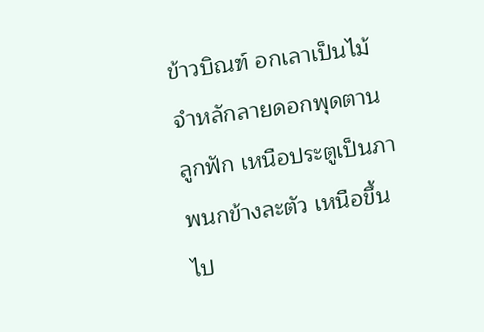ข้าวบิณฑ์ อกเลาเป็นไม้จำหลักลายดอกพุดตาน ลูกฟัก เหนือประตูเป็นภาพนกข้างละตัว เหนือขึ้นไป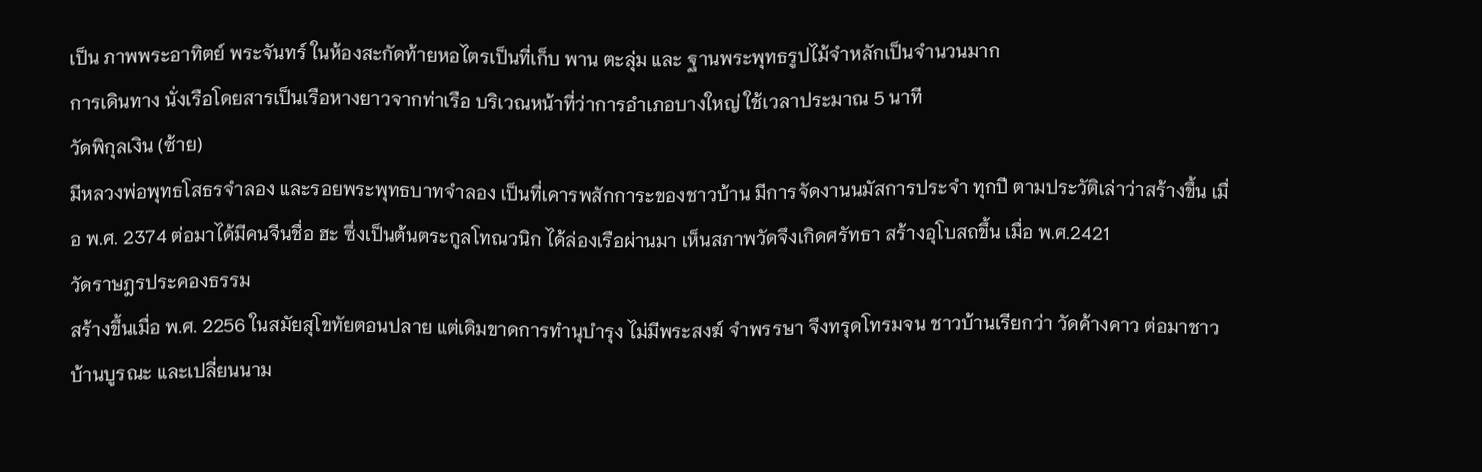เป็น ภาพพระอาทิตย์ พระจันทร์ ในห้องสะกัดท้ายหอไตรเป็นที่เก็บ พาน ตะลุ่ม และ ฐานพระพุทธรูปไม้จำหลักเป็นจำนวนมาก
การเดินทาง นั่งเรือโดยสารเป็นเรือหางยาวจากท่าเรือ บริเวณหน้าที่ว่าการอำเภอบางใหญ่ ใช้เวลาประมาณ 5 นาที
วัดพิกุลเงิน (ซ้าย)
มีหลวงพ่อพุทธโสธรจำลอง และรอยพระพุทธบาทจำลอง เป็นที่เคารพสักการะของชาวบ้าน มีการจัดงานนมัสการประจำ ทุกปี ตามประวัติเล่าว่าสร้างขึ้น เมื่อ พ.ศ. 2374 ต่อมาได้มีคนจีนชื่อ ฮะ ซึ่งเป็นต้นตระกูลโทณวนิก ได้ล่องเรือผ่านมา เห็นสภาพวัดจึงเกิดศรัทธา สร้างอุโบสถขึ้น เมื่อ พ.ศ.2421
วัดราษฎรประคองธรรม
สร้างขึ้นเมื่อ พ.ศ. 2256 ในสมัยสุโขทัยตอนปลาย แต่เดิมขาดการทำนุบำรุง ไม่มีพระสงฆ์ จำพรรษา จึงทรุดโทรมจน ชาวบ้านเรียกว่า วัดค้างคาว ต่อมาชาวบ้านบูรณะ และเปลี่ยนนาม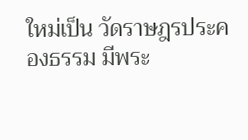ใหม่เป็น วัดราษฎรประคองธรรม มีพระ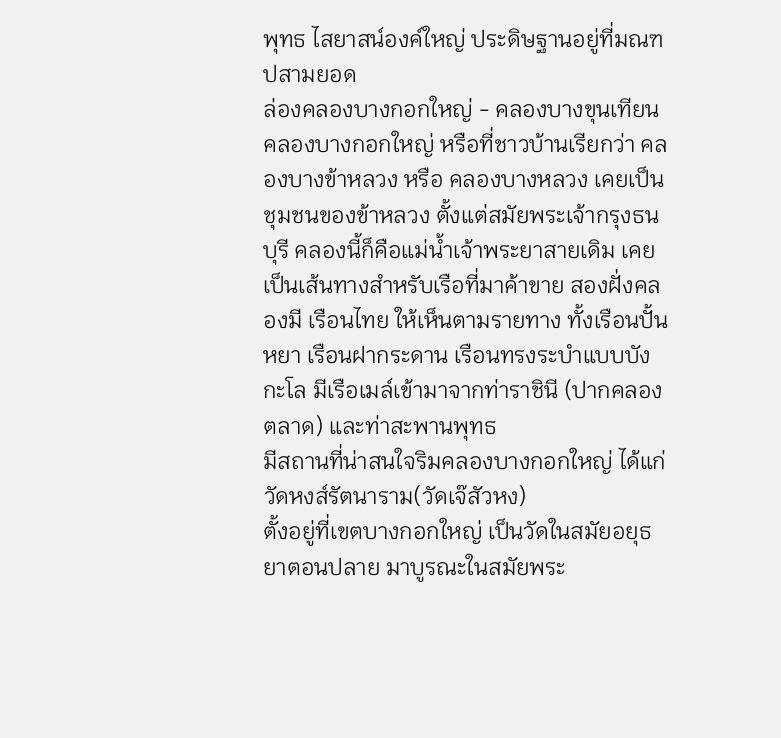พุทธ ไสยาสน์องค์ใหญ่ ประดิษฐานอยู่ที่มณฑปสามยอด
ล่องคลองบางกอกใหญ่ - คลองบางขุนเทียน
คลองบางกอกใหญ่ หรือที่ชาวบ้านเรียกว่า คลองบางข้าหลวง หรือ คลองบางหลวง เคยเป็นชุมชนของข้าหลวง ตั้งแต่สมัยพระเจ้ากรุงธนบุรี คลองนี้ก็คือแม่น้ำเจ้าพระยาสายเดิม เคยเป็นเส้นทางสำหรับเรือที่มาค้าขาย สองฝั่งคลองมี เรือนไทย ให้เห็นตามรายทาง ทั้งเรือนปั้นหยา เรือนฝากระดาน เรือนทรงระบำแบบบังกะโล มีเรือเมล์เข้ามาจากท่าราชินี (ปากคลอง ตลาด) และท่าสะพานพุทธ
มีสถานที่น่าสนใจริมคลองบางกอกใหญ่ ได้แก่
วัดหงส์รัตนาราม(วัดเจ๊สัวหง)
ตั้งอยู่ที่เขตบางกอกใหญ่ เป็นวัดในสมัยอยุธยาตอนปลาย มาบูรณะในสมัยพระ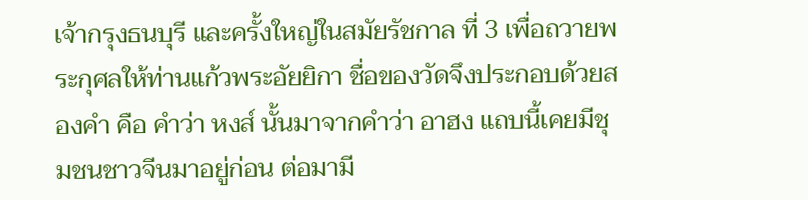เจ้ากรุงธนบุรี และครั้งใหญ่ในสมัยรัชกาล ที่ 3 เพื่อถวายพระกุศลให้ท่านแก้วพระอัยยิกา ชื่อของวัดจึงประกอบด้วยสองคำ คือ คำว่า หงส์ นั้นมาจากคำว่า อาฮง แถบนี้เคยมีชุมชนชาวจีนมาอยู่ก่อน ต่อมามี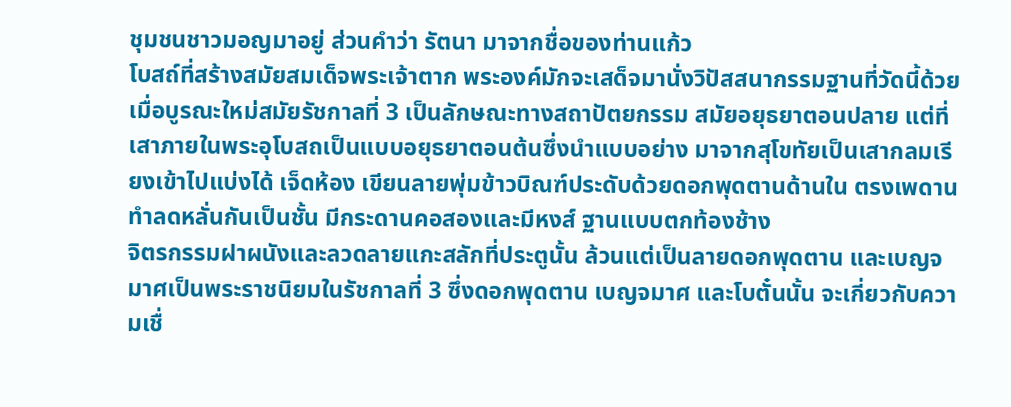ชุมชนชาวมอญมาอยู่ ส่วนคำว่า รัตนา มาจากชื่อของท่านแก้ว
โบสถ์ที่สร้างสมัยสมเด็จพระเจ้าตาก พระองค์มักจะเสด็จมานั่งวิปัสสนากรรมฐานที่วัดนี้ด้วย เมื่อบูรณะใหม่สมัยรัชกาลที่ 3 เป็นลักษณะทางสถาปัตยกรรม สมัยอยุธยาตอนปลาย แต่ที่เสาภายในพระอุโบสถเป็นแบบอยุธยาตอนต้นซึ่งนำแบบอย่าง มาจากสุโขทัยเป็นเสากลมเรียงเข้าไปแบ่งได้ เจ็ดห้อง เขียนลายพุ่มข้าวบิณฑ์ประดับด้วยดอกพุดตานด้านใน ตรงเพดาน ทำลดหลั่นกันเป็นชั้น มีกระดานคอสองและมีหงส์ ฐานแบบตกท้องช้าง
จิตรกรรมฝาผนังและลวดลายแกะสลักที่ประตูนั้น ล้วนแต่เป็นลายดอกพุดตาน และเบญจมาศเป็นพระราชนิยมในรัชกาลที่ 3 ซึ่งดอกพุดตาน เบญจมาศ และโบตั๋นนั้น จะเกี่ยวกับความเชื่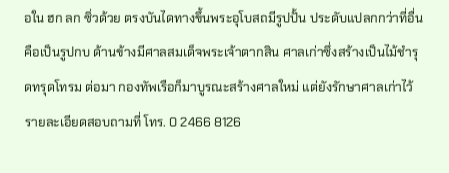อใน ฮก ลก ซิ่วด้วย ตรงบันไดทางขึ้นพระอุโบสถมีรูปปั้น ประดับแปลกกว่าที่อื่นคือเป็นรูปกบ ด้านข้างมีศาลสมเด็จพระเจ้าตากสิน ศาลเก่าซึ่งสร้างเป็นไม้ชำรุดทรุดโทรม ต่อมา กองทัพเรือก็มาบูรณะสร้างศาลใหม่ แต่ยังรักษาศาลเก่าไว้ รายละเอียดสอบถามที่ โทร. 0 2466 8126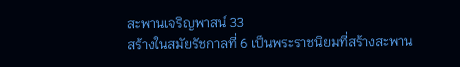สะพานเจริญพาสน์ 33
สร้างในสมัยรัชกาลที่ 6 เป็นพระราชนิยมที่สร้างสะพาน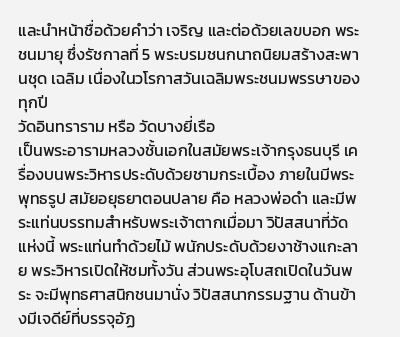และนำหน้าชื่อด้วยคำว่า เจริญ และต่อด้วยเลขบอก พระชนมายุ ซึ่งรัชกาลที่ 5 พระบรมชนกนาถนิยมสร้างสะพานชุด เฉลิม เนื่องในวโรกาสวันเฉลิมพระชนมพรรษาของ ทุกปี
วัดอินทราราม หรือ วัดบางยี่เรือ
เป็นพระอารามหลวงชั้นเอกในสมัยพระเจ้ากรุงธนบุรี เครื่องบนพระวิหารประดับด้วยชามกระเบื้อง ภายในมีพระพุทธรูป สมัยอยุธยาตอนปลาย คือ หลวงพ่อดำ และมีพระแท่นบรรทมสำหรับพระเจ้าตากเมื่อมา วิปัสสนาที่วัดแห่งนี้ พระแท่นทำด้วยไม้ พนักประดับด้วยงาช้างแกะลาย พระวิหารเปิดให้ชมทั้งวัน ส่วนพระอุโบสถเปิดในวันพระ จะมีพุทธศาสนิกชนมานั่ง วิปัสสนากรรมฐาน ด้านข้างมีเจดีย์ที่บรรจุอัฏ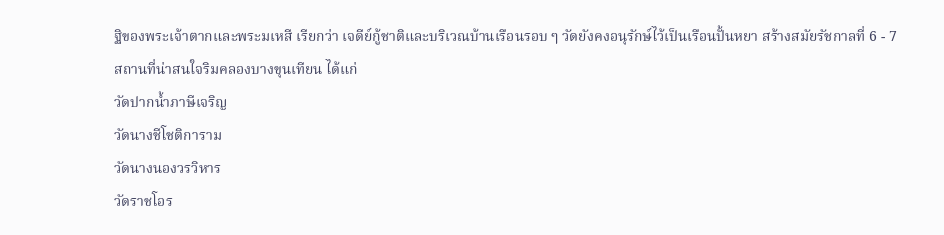ฐิของพระเจ้าตากและพระมเหสี เรียกว่า เจดีย์กู้ชาติและบริเวณบ้านเรือนรอบ ๆ วัดยังคงอนุรักษ์ไว้เป็นเรือนปั้นหยา สร้างสมัยรัชกาลที่ 6 - 7
สถานที่น่าสนใจริมคลองบางขุนเทียน ได้แก่
วัดปากน้ำภาษีเจริญ
วัดนางชีโชติการาม
วัดนางนองวรวิหาร
วัดราชโอร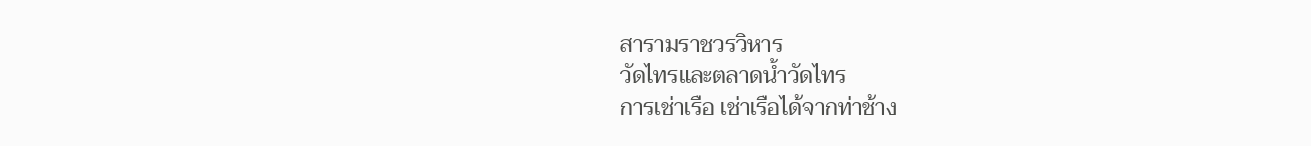สารามราชวรวิหาร
วัดไทรและตลาดน้ำวัดไทร
การเช่าเรือ เช่าเรือได้จากท่าช้าง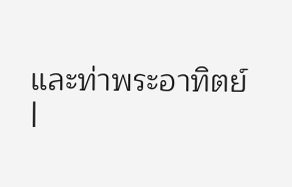และท่าพระอาทิตย์
|